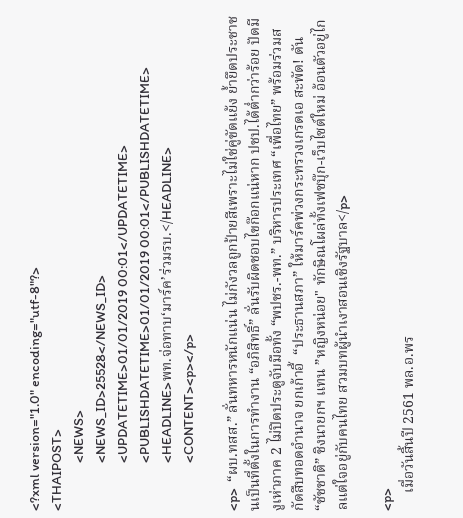<?xml version="1.0" encoding="utf-8"?>
<THAIPOST>
                <NEWS>
                <NEWS_ID>25528</NEWS_ID>
                <UPDATETIME>01/01/2019 00:01</UPDATETIME>
                <PUBLISHDATETIME>01/01/2019 00:01</PUBLISHDATETIME>
                <HEADLINE>พท.จ่อทาบ‘มาร์ค’ร่วมรบ.</HEADLINE>
                <CONTENT><p></p>

<p>  “ผบ.ทสส.” ลั่นทหารหนักแน่น ไม่กังวลถูกป้ายสีเพราะไม่ใช่คู่ขัดแย้ง ย้ำยึดประชาชนเป็นที่ตั้งในการทำงาน “อภิสิทธิ์” ลั่นรับผิดชอบไขก๊อกแน่หาก ปชป.ได้ต่ำกว่าร้อย ปัดมีงูเห่าภาค 2 ไม่ปิดประตูจับมือทั้ง “พปชร.-พท.” บริหารประเทศ “เพื่อไทย” พร้อมร่วมสกัดสืบทอดอำนาจ ยกเก้าอี้  “ประธานสภา” ให้มาร์คพ่วงกระทรวงเกรดเอ สะพัด! ดัน “ชัชชาติ” ชิงนายกฯ แทน ”หญิงหน่อย" ทักษิณโผล่ทั้งเฟซบุ๊ก-เว็บไซต์ใหม่ อ้อนตัวอยู่ไกลแต่ใจอยู่กับคนไทย สวมบทผู้นำเงาสอนเชิงรัฐบาล</p>

<p>
     เมื่อวันสิ้นปี 2561 พล.อ.พร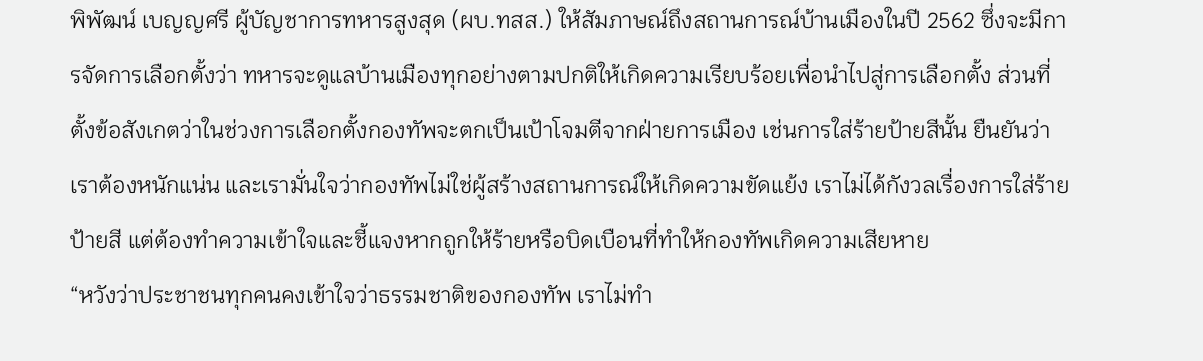พิพัฒน์ เบญญศรี ผู้บัญชาการทหารสูงสุด (ผบ.ทสส.) ให้สัมภาษณ์ถึงสถานการณ์บ้านเมืองในปี 2562 ซึ่งจะมีการจัดการเลือกตั้งว่า ทหารจะดูแลบ้านเมืองทุกอย่างตามปกติให้เกิดความเรียบร้อยเพื่อนำไปสู่การเลือกตั้ง ส่วนที่ตั้งข้อสังเกตว่าในช่วงการเลือกตั้งกองทัพจะตกเป็นเป้าโจมตีจากฝ่ายการเมือง เช่นการใส่ร้ายป้ายสีนั้น ยืนยันว่าเราต้องหนักแน่น และเรามั่นใจว่ากองทัพไม่ใช่ผู้สร้างสถานการณ์ให้เกิดความขัดแย้ง เราไม่ได้กังวลเรื่องการใส่ร้ายป้ายสี แต่ต้องทำความเข้าใจและชี้แจงหากถูกให้ร้ายหรือบิดเบือนที่ทำให้กองทัพเกิดความเสียหาย
“หวังว่าประชาชนทุกคนคงเข้าใจว่าธรรมชาติของกองทัพ เราไม่ทำ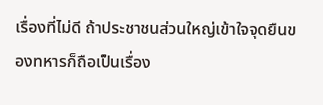เรื่องที่ไม่ดี ถ้าประชาชนส่วนใหญ่เข้าใจจุดยืนของทหารก็ถือเป็นเรื่อง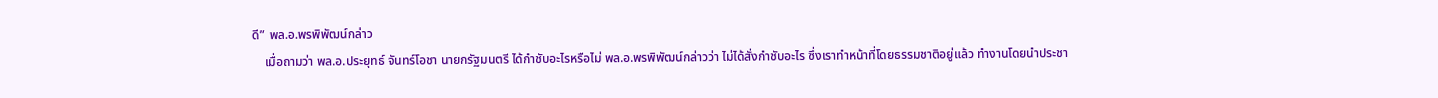ดี” พล.อ.พรพิพัฒน์กล่าว
    เมื่อถามว่า พล.อ.ประยุทธ์ จันทร์โอชา นายกรัฐมนตรี ได้กำชับอะไรหรือไม่ พล.อ.พรพิพัฒน์กล่าวว่า ไม่ได้สั่งกำชับอะไร ซึ่งเราทำหน้าที่โดยธรรมชาติอยู่แล้ว ทำงานโดยนำประชา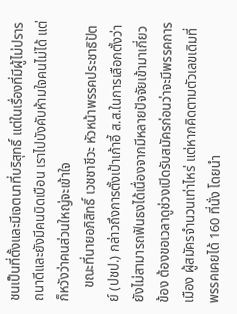ชนเป็นที่ตั้งและมีเจตนาที่บริสุทธิ์ แต่ในเรื่องที่มีผู้ไม่ปรารถนาดีและยังมีคนบิดเบือน เราไปบังคับห้ามใจคนไม่ได้ แต่ก็หวังว่าคนส่วนใหญ่จะเข้าใจ
    ขณะที่นายอภิสิทธิ์ เวชชาชีวะ หัวหน้าพรรคประชาธิปัตย์ (ปชป.) กล่าวถึงการตั้งเป้าเก้าอี้ ส.ส.ในการเลือกตั้งว่า ยังไม่สามารถฟันธงได้เนื่องจากมีหลายปัจจัยเข้ามาเกี่ยวข้อง ต้องขอเวลาดูช่วงเปิดรับสมัครก่อนว่าจะมีพรรคการเมือง ผู้สมัครจำนวนเท่าไหร่ แต่หากคิดตามตัวเลขเดิมที่พรรคเคยได้ 160 ที่นั่ง โดยนำ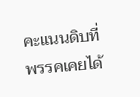คะแนนดิบที่พรรคเคยได้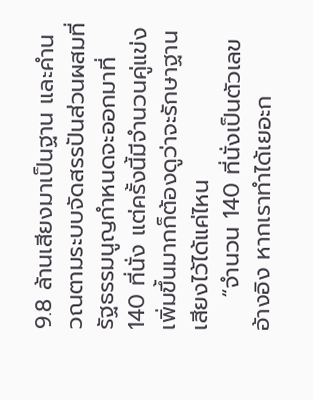9.8 ล้านเสียงมาเป็นฐาน และคำนวณตามระบบจัดสรรปันส่วนผสมที่รัฐธรรมนูญกำหนดจะออกมาที่ 140 ที่นั่ง แต่ครั้งนี้มีจำนวนคู่แข่งเพิ่มขึ้นมากก็ต้องดูว่าจะรักษาฐานเสียงไว้ได้แค่ไหน
    “จำนวน 140 ที่นั่งเป็นตัวเลขอ้างอิง หากเราทำได้เยอะก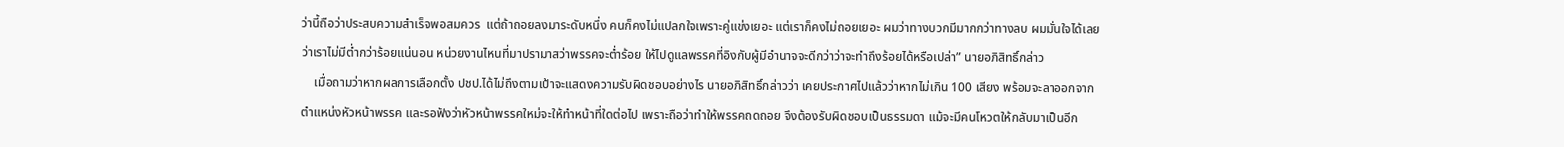ว่านี้ถือว่าประสบความสำเร็จพอสมควร  แต่ถ้าถอยลงมาระดับหนึ่ง คนก็คงไม่แปลกใจเพราะคู่แข่งเยอะ แต่เราก็คงไม่ถอยเยอะ ผมว่าทางบวกมีมากกว่าทางลบ ผมมั่นใจได้เลยว่าเราไม่มีต่ำกว่าร้อยแน่นอน หน่วยงานไหนที่มาปรามาสว่าพรรคจะต่ำร้อย ให้ไปดูแลพรรคที่อิงกับผู้มีอำนาจจะดีกว่าว่าจะทำถึงร้อยได้หรือเปล่า” นายอภิสิทธิ์กล่าว
    เมื่อถามว่าหากผลการเลือกตั้ง ปชป.ได้ไม่ถึงตามเป้าจะแสดงความรับผิดชอบอย่างไร นายอภิสิทธิ์กล่าวว่า เคยประกาศไปแล้วว่าหากไม่เกิน 100 เสียง พร้อมจะลาออกจากตำแหน่งหัวหน้าพรรค และรอฟังว่าหัวหน้าพรรคใหม่จะให้ทำหน้าที่ใดต่อไป เพราะถือว่าทำให้พรรคถดถอย จึงต้องรับผิดชอบเป็นธรรมดา แม้จะมีคนโหวตให้กลับมาเป็นอีก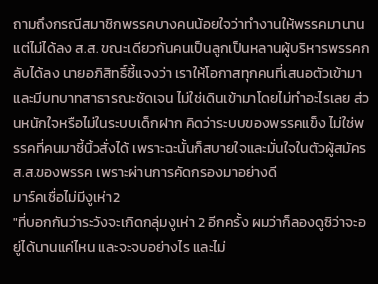ถามถึงกรณีสมาชิกพรรคบางคนน้อยใจว่าทำงานให้พรรคมานานแต่ไม่ได้ลง ส.ส. ขณะเดียวกันคนเป็นลูกเป็นหลานผู้บริหารพรรคกลับได้ลง นายอภิสิทธิ์ชี้แจงว่า เราให้โอกาสทุกคนที่เสนอตัวเข้ามาและมีบทบาทสาธารณะชัดเจน ไม่ใช่เดินเข้ามาโดยไม่ทำอะไรเลย ส่วนหนักใจหรือไม่ในระบบเด็กฝาก คิดว่าระบบของพรรคแข็ง ไม่ใช่พรรคที่คนมาชี้นิ้วสั่งได้ เพราะฉะนั้นก็สบายใจและมั่นใจในตัวผู้สมัคร ส.ส.ของพรรค เพราะผ่านการคัดกรองมาอย่างดี
มาร์คเชื่อไม่มีงูเห่า2
"ที่บอกกันว่าระวังจะเกิดกลุ่มงูเห่า 2 อีกครั้ง ผมว่าก็ลองดูซิว่าจะอยู่ได้นานแค่ไหน และจะจบอย่างไร และไม่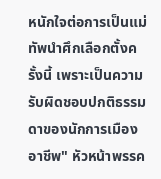หนักใจต่อการเป็นแม่ทัพนำศึกเลือกตั้งครั้งนี้ เพราะเป็นความรับผิดชอบปกติธรรมดาของนักการเมืองอาชีพ" หัวหน้าพรรค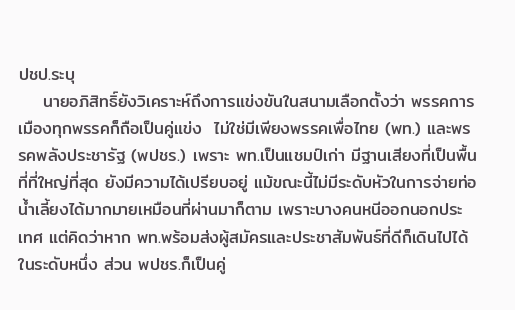ปชป.ระบุ
    นายอภิสิทธิ์ยังวิเคราะห์ถึงการแข่งขันในสนามเลือกตั้งว่า พรรคการเมืองทุกพรรคก็ถือเป็นคู่แข่ง  ไม่ใช่มีเพียงพรรคเพื่อไทย (พท.) และพรรคพลังประชารัฐ (พปชร.) เพราะ พท.เป็นแชมป์เก่า มีฐานเสียงที่เป็นพื้นที่ที่ใหญ่ที่สุด ยังมีความได้เปรียบอยู่ แม้ขณะนี้ไม่มีระดับหัวในการจ่ายท่อน้ำเลี้ยงได้มากมายเหมือนที่ผ่านมาก็ตาม เพราะบางคนหนีออกนอกประเทศ แต่คิดว่าหาก พท.พร้อมส่งผู้สมัครและประชาสัมพันธ์ที่ดีก็เดินไปได้ในระดับหนึ่ง ส่วน พปชร.ก็เป็นคู่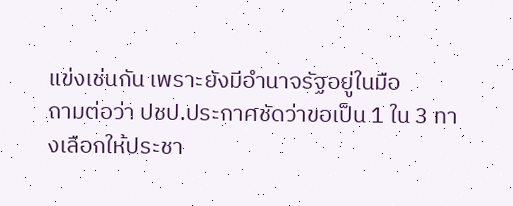แข่งเช่นกัน เพราะยังมีอำนาจรัฐอยู่ในมือ
ถามต่อว่า ปชป.ประกาศชัดว่าขอเป็น 1 ใน 3 ทางเลือกให้ประชา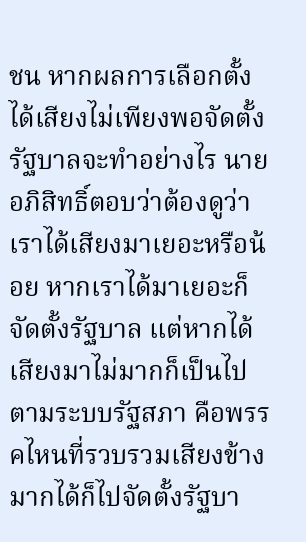ชน หากผลการเลือกตั้งได้เสียงไม่เพียงพอจัดตั้งรัฐบาลจะทำอย่างไร นายอภิสิทธิ์ตอบว่าต้องดูว่าเราได้เสียงมาเยอะหรือน้อย หากเราได้มาเยอะก็จัดตั้งรัฐบาล แต่หากได้เสียงมาไม่มากก็เป็นไปตามระบบรัฐสภา คือพรรคไหนที่รวบรวมเสียงข้างมากได้ก็ไปจัดตั้งรัฐบา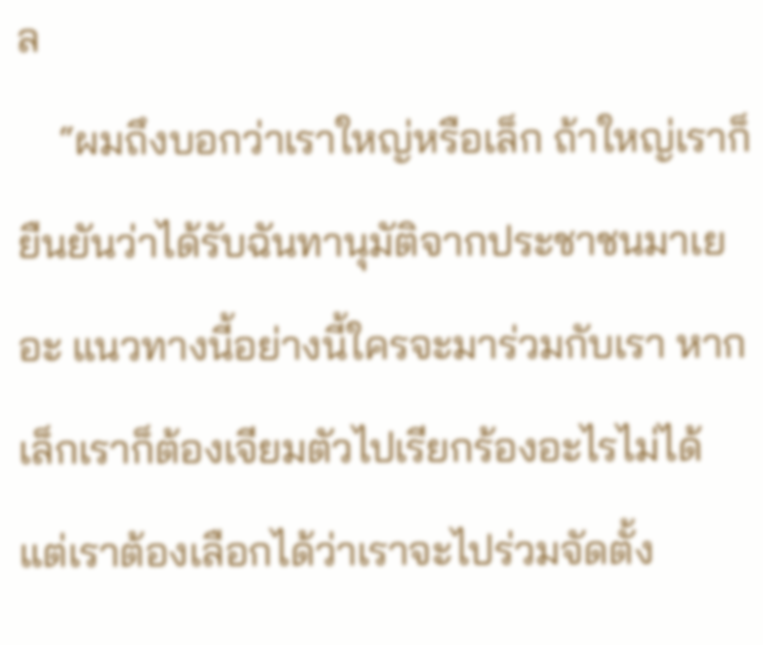ล
    “ผมถึงบอกว่าเราใหญ่หรือเล็ก ถ้าใหญ่เราก็ยืนยันว่าได้รับฉันทานุมัติจากประชาชนมาเยอะ แนวทางนี้อย่างนี้ใครจะมาร่วมกับเรา หากเล็กเราก็ต้องเจียมตัวไปเรียกร้องอะไรไม่ได้ แต่เราต้องเลือกได้ว่าเราจะไปร่วมจัดตั้ง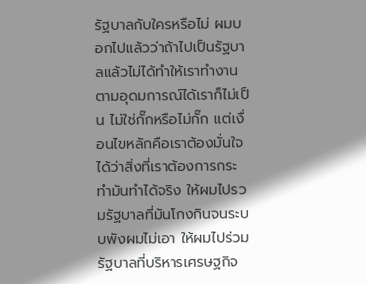รัฐบาลกับใครหรือไม่ ผมบอกไปแล้วว่าถ้าไปเป็นรัฐบาลแล้วไม่ได้ทำให้เราทำงานตามอุดมการณ์ได้เราก็ไม่เป็น ไม่ใช่กั๊กหรือไม่กั๊ก แต่เงื่อนไขหลักคือเราต้องมั่นใจได้ว่าสิ่งที่เราต้องการกระทำมันทำได้จริง ให้ผมไปรวมรัฐบาลที่มันโกงกินจนระบบพังผมไม่เอา ให้ผมไปร่วมรัฐบาลที่บริหารเศรษฐกิจ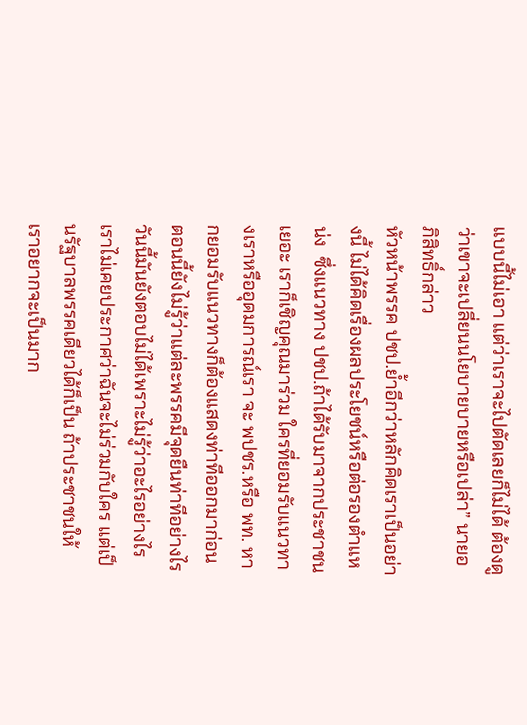แบบนี้ไม่เอา แต่ว่าเราจะไปตัดเลยก็ไม่ได้ ต้องดูว่าเขาจะเปลี่ยนนโยบายบายหรือเปล่า” นายอภิสิทธิ์กล่าว
หัวหน้าพรรค ปชป.ย้ำอีกว่าหลักคิดเราเป็นอย่างนี้ ไม่ได้คิดเรื่องผลประโยชน์หรือต่อรองตำแหน่ง  ซึ่งแนวทาง ปชป.ถ้าได้รับมาจากประชาชนเยอะ เราก็เชิญคุณมาร่วม ใครที่ยอมรับแนวทางเราหรืออุดมการณ์เรา จะ พปชร.หรือ พท. หากยอมรับแนวทางก็ต้องแสดงท่าทีออกมาก่อน ตอนนี้ยังไม่รู้ว่าแต่ละพรรคมีจุดยืนท่าทีอย่างไร วันนี้มันยังตอบไม่ได้เพราะไม่รู้ว่าอะไรอย่างไร เราไม่เคยประกาศว่าฉันจะไม่ร่วมกับใคร แต่เป็นรัฐบาลพรรคเดียวได้ก็เป็น ถ้าประชาชนให้ เราอยากจะเป็นมาก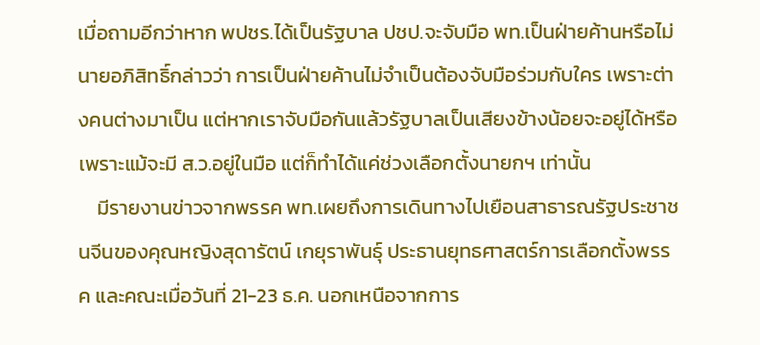เมื่อถามอีกว่าหาก พปชร.ได้เป็นรัฐบาล ปชป.จะจับมือ พท.เป็นฝ่ายค้านหรือไม่ นายอภิสิทธิ์กล่าวว่า การเป็นฝ่ายค้านไม่จำเป็นต้องจับมือร่วมกับใคร เพราะต่างคนต่างมาเป็น แต่หากเราจับมือกันแล้วรัฐบาลเป็นเสียงข้างน้อยจะอยู่ได้หรือ เพราะแม้จะมี ส.ว.อยู่ในมือ แต่ก็ทำได้แค่ช่วงเลือกตั้งนายกฯ เท่านั้น
    มีรายงานข่าวจากพรรค พท.เผยถึงการเดินทางไปเยือนสาธารณรัฐประชาชนจีนของคุณหญิงสุดารัตน์ เกยุราพันธุ์ ประธานยุทธศาสตร์การเลือกตั้งพรรค และคณะเมื่อวันที่ 21-23 ธ.ค. นอกเหนือจากการ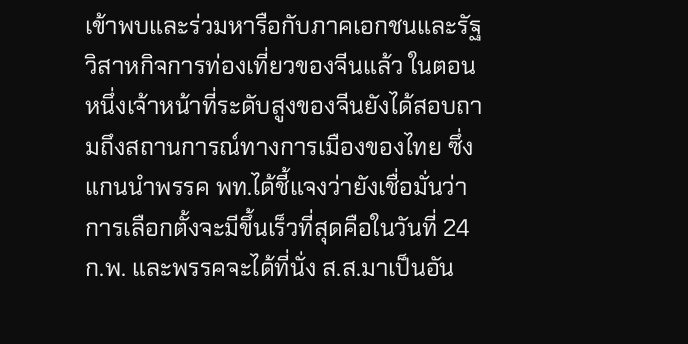เข้าพบและร่วมหารือกับภาคเอกชนและรัฐวิสาหกิจการท่องเที่ยวของจีนแล้ว ในตอนหนึ่งเจ้าหน้าที่ระดับสูงของจีนยังได้สอบถามถึงสถานการณ์ทางการเมืองของไทย ซึ่งแกนนำพรรค พท.ได้ชี้แจงว่ายังเชื่อมั่นว่าการเลือกตั้งจะมีขึ้นเร็วที่สุดคือในวันที่ 24 ก.พ. และพรรคจะได้ที่นั่ง ส.ส.มาเป็นอัน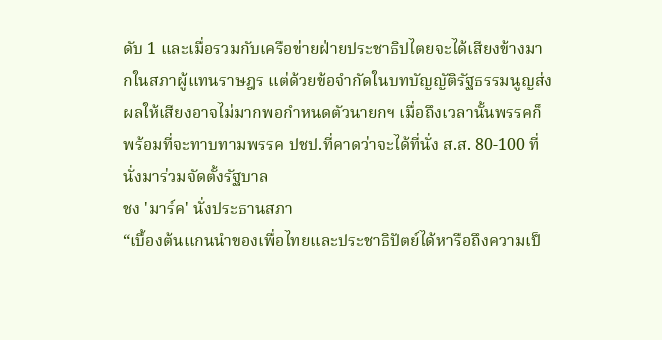ดับ 1 และเมื่อรวมกับเครือข่ายฝ่ายประชาธิปไตยจะได้เสียงข้างมากในสภาผู้แทนราษฎร แต่ด้วยข้อจำกัดในบทบัญญัติรัฐธรรมนูญส่งผลให้เสียงอาจไม่มากพอกำหนดตัวนายกฯ เมื่อถึงเวลานั้นพรรคก็พร้อมที่จะทาบทามพรรค ปชป.ที่คาดว่าจะได้ที่นั่ง ส.ส. 80-100 ที่นั่งมาร่วมจัดตั้งรัฐบาล
ชง 'มาร์ค' นั่งประธานสภา
“เบื้องต้นแกนนำของเพื่อไทยและประชาธิปัตย์ได้หารือถึงความเป็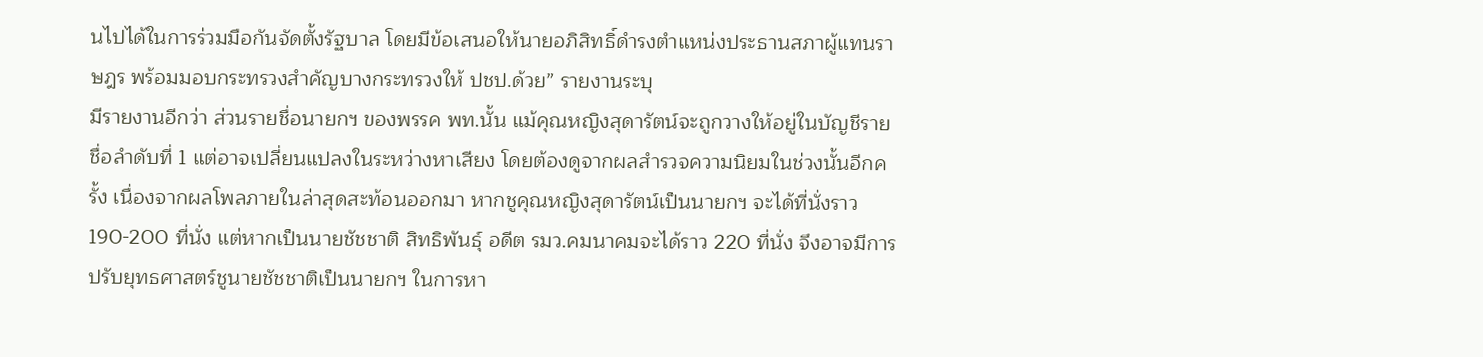นไปได้ในการร่วมมือกันจัดตั้งรัฐบาล โดยมีข้อเสนอให้นายอภิสิทธิ์ดำรงตำแหน่งประธานสภาผู้แทนราษฎร พร้อมมอบกระทรวงสำคัญบางกระทรวงให้ ปชป.ด้วย” รายงานระบุ
มีรายงานอีกว่า ส่วนรายชื่อนายกฯ ของพรรค พท.นั้น แม้คุณหญิงสุดารัตน์จะถูกวางให้อยู่ในบัญชีรายชื่อลำดับที่ 1 แต่อาจเปลี่ยนแปลงในระหว่างหาเสียง โดยต้องดูจากผลสำรวจความนิยมในช่วงนั้นอีกครั้ง เนื่องจากผลโพลภายในล่าสุดสะท้อนออกมา หากชูคุณหญิงสุดารัตน์เป็นนายกฯ จะได้ที่นั่งราว  190-200 ที่นั่ง แต่หากเป็นนายชัชชาติ สิทธิพันธุ์ อดีต รมว.คมนาคมจะได้ราว 220 ที่นั่ง จึงอาจมีการปรับยุทธศาสตร์ชูนายชัชชาติเป็นนายกฯ ในการหา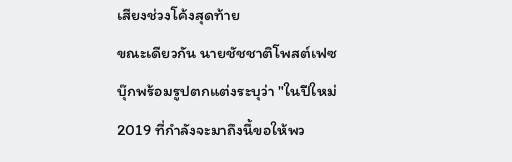เสียงช่วงโค้งสุดท้าย
ขณะเดียวกัน นายชัชชาติโพสต์เฟซบุ๊กพร้อมรูปตกแต่งระบุว่า "ในปีใหม่ 2019 ที่กำลังจะมาถึงนี้ขอให้พว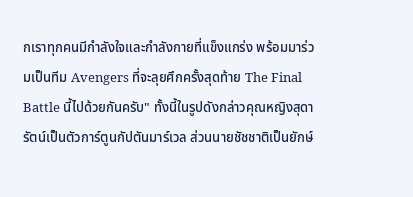กเราทุกคนมีกำลังใจและกำลังกายที่แข็งแกร่ง พร้อมมาร่วมเป็นทีม Avengers ที่จะลุยศึกครั้งสุดท้าย The Final Battle นี้ไปด้วยกันครับ" ทั้งนี้ในรูปดังกล่าวคุณหญิงสุดารัตน์เป็นตัวการ์ตูนกัปตันมาร์เวล ส่วนนายชัชชาติเป็นยักษ์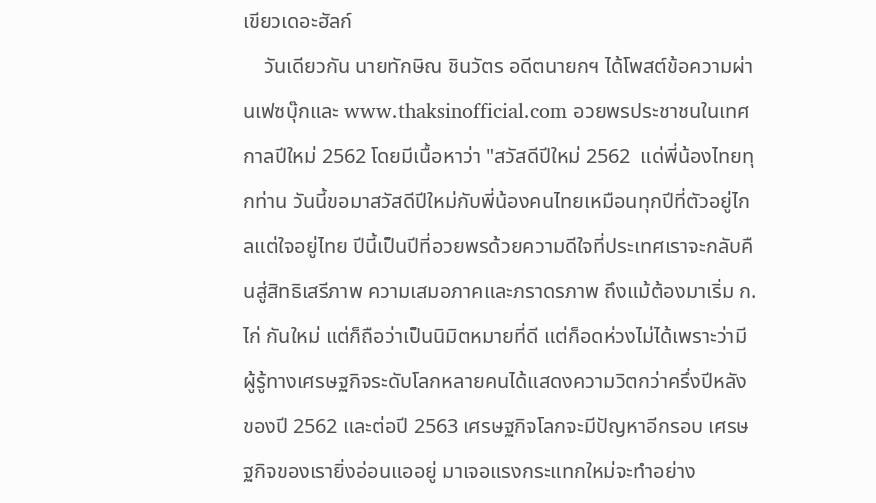เขียวเดอะฮัลก์
    วันเดียวกัน นายทักษิณ ชินวัตร อดีตนายกฯ ได้โพสต์ข้อความผ่านเฟซบุ๊กและ www.thaksinofficial.com อวยพรประชาชนในเทศกาลปีใหม่ 2562 โดยมีเนื้อหาว่า "สวัสดีปีใหม่ 2562  แด่พี่น้องไทยทุกท่าน วันนี้ขอมาสวัสดีปีใหม่กับพี่น้องคนไทยเหมือนทุกปีที่ตัวอยู่ไกลแต่ใจอยู่ไทย ปีนี้เป็นปีที่อวยพรด้วยความดีใจที่ประเทศเราจะกลับคืนสู่สิทธิเสรีภาพ ความเสมอภาคและภราดรภาพ ถึงแม้ต้องมาเริ่ม ก.ไก่ กันใหม่ แต่ก็ถือว่าเป็นนิมิตหมายที่ดี แต่ก็อดห่วงไม่ได้เพราะว่ามีผู้รู้ทางเศรษฐกิจระดับโลกหลายคนได้แสดงความวิตกว่าครึ่งปีหลังของปี 2562 และต่อปี 2563 เศรษฐกิจโลกจะมีปัญหาอีกรอบ เศรษฐกิจของเรายิ่งอ่อนแออยู่ มาเจอแรงกระแทกใหม่จะทำอย่าง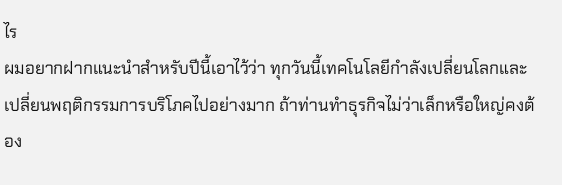ไร
ผมอยากฝากแนะนำสำหรับปีนี้เอาไว้ว่า ทุกวันนี้เทคโนโลยีกำลังเปลี่ยนโลกและเปลี่ยนพฤติกรรมการบริโภคไปอย่างมาก ถ้าท่านทำธุรกิจไม่ว่าเล็กหรือใหญ่คงต้อง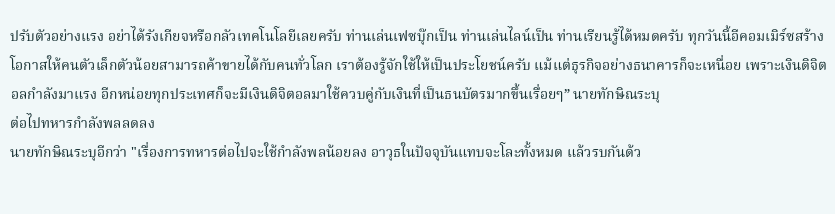ปรับตัวอย่างแรง อย่าได้รังเกียจหรือกลัวเทคโนโลยีเลยครับ ท่านเล่นเฟซบุ๊กเป็น ท่านเล่นไลน์เป็น ท่านเรียนรู้ได้หมดครับ ทุกวันนี้อีคอมเมิร์ซสร้างโอกาสให้คนตัวเล็กตัวน้อยสามารถค้าขายได้กับคนทั่วโลก เราต้องรู้จักใช้ให้เป็นประโยชน์ครับ แม้แต่ธุรกิจอย่างธนาคารก็จะเหนื่อย เพราะเงินดิจิตอลกำลังมาแรง อีกหน่อยทุกประเทศก็จะมีเงินดิจิตอลมาใช้ควบคู่กับเงินที่เป็นธนบัตรมากขึ้นเรื่อยๆ” นายทักษิณระบุ
ต่อไปทหารกำลังพลลดลง
นายทักษิณระบุอีกว่า "เรื่องการทหารต่อไปจะใช้กำลังพลน้อยลง อาวุธในปัจจุบันแทบจะโละทั้งหมด แล้วรบกันด้ว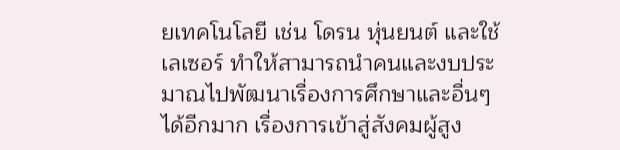ยเทคโนโลยี เช่น โดรน หุ่นยนต์ และใช้เลเซอร์ ทำให้สามารถนำคนและงบประมาณไปพัฒนาเรื่องการศึกษาและอื่นๆ ได้อีกมาก เรื่องการเข้าสู่สังคมผู้สูง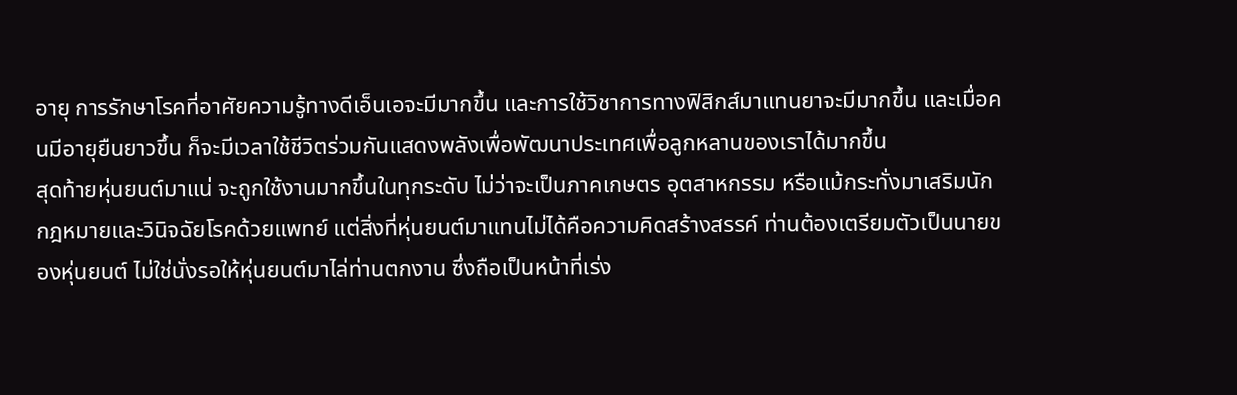อายุ การรักษาโรคที่อาศัยความรู้ทางดีเอ็นเอจะมีมากขึ้น และการใช้วิชาการทางฟิสิกส์มาแทนยาจะมีมากขึ้น และเมื่อคนมีอายุยืนยาวขึ้น ก็จะมีเวลาใช้ชีวิตร่วมกันแสดงพลังเพื่อพัฒนาประเทศเพื่อลูกหลานของเราได้มากขึ้น
สุดท้ายหุ่นยนต์มาแน่ จะถูกใช้งานมากขึ้นในทุกระดับ ไม่ว่าจะเป็นภาคเกษตร อุตสาหกรรม หรือแม้กระทั่งมาเสริมนักกฎหมายและวินิจฉัยโรคด้วยแพทย์ แต่สิ่งที่หุ่นยนต์มาแทนไม่ได้คือความคิดสร้างสรรค์ ท่านต้องเตรียมตัวเป็นนายของหุ่นยนต์ ไม่ใช่นั่งรอให้หุ่นยนต์มาไล่ท่านตกงาน ซึ่งถือเป็นหน้าที่เร่ง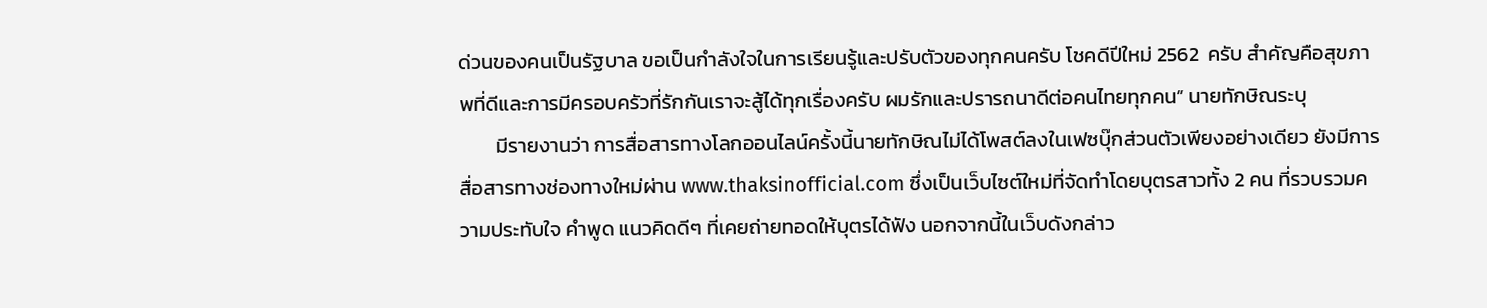ด่วนของคนเป็นรัฐบาล ขอเป็นกำลังใจในการเรียนรู้และปรับตัวของทุกคนครับ โชคดีปีใหม่ 2562  ครับ สำคัญคือสุขภาพที่ดีและการมีครอบครัวที่รักกันเราจะสู้ได้ทุกเรื่องครับ ผมรักและปรารถนาดีต่อคนไทยทุกคน” นายทักษิณระบุ
        มีรายงานว่า การสื่อสารทางโลกออนไลน์ครั้งนี้นายทักษิณไม่ได้โพสต์ลงในเฟซบุ๊กส่วนตัวเพียงอย่างเดียว ยังมีการสื่อสารทางช่องทางใหม่ผ่าน www.thaksinofficial.com ซึ่งเป็นเว็บไซต์ใหม่ที่จัดทำโดยบุตรสาวทั้ง 2 คน ที่รวบรวมความประทับใจ คำพูด แนวคิดดีๆ ที่เคยถ่ายทอดให้บุตรได้ฟัง นอกจากนี้ในเว็บดังกล่าว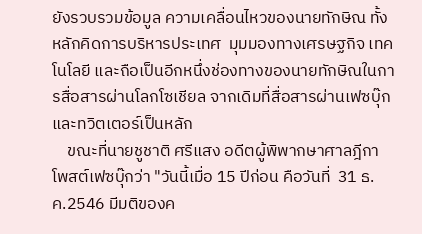ยังรวบรวมข้อมูล ความเคลื่อนไหวของนายทักษิณ ทั้งหลักคิดการบริหารประเทศ  มุมมองทางเศรษฐกิจ เทคโนโลยี และถือเป็นอีกหนึ่งช่องทางของนายทักษิณในการสื่อสารผ่านโลกโซเชียล จากเดิมที่สื่อสารผ่านเฟซบุ๊กและทวิตเตอร์เป็นหลัก
    ขณะที่นายชูชาติ ศรีแสง อดีตผู้พิพากษาศาลฎีกา โพสต์เฟซบุ๊กว่า "วันนี้เมื่อ 15 ปีก่อน คือวันที่  31 ธ.ค.2546 มีมติของค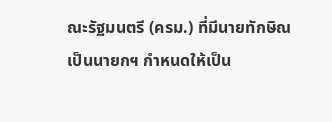ณะรัฐมนตรี (ครม.) ที่มีนายทักษิณเป็นนายกฯ กำหนดให้เป็น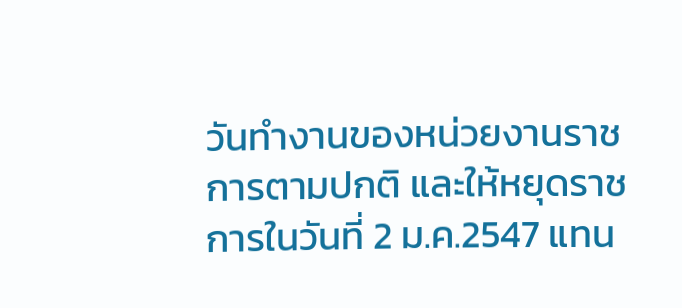วันทำงานของหน่วยงานราชการตามปกติ และให้หยุดราชการในวันที่ 2 ม.ค.2547 แทน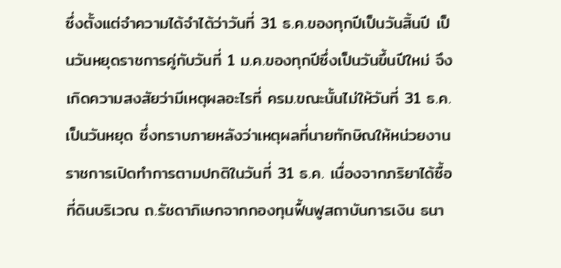ซึ่งตั้งแต่จำความได้จำได้ว่าวันที่ 31 ธ.ค.ของทุกปีเป็นวันสิ้นปี เป็นวันหยุดราชการคู่กับวันที่ 1 ม.ค.ของทุกปีซึ่งเป็นวันขึ้นปีใหม่ จึงเกิดความสงสัยว่ามีเหตุผลอะไรที่ ครม.ขณะนั้นไม่ให้วันที่ 31 ธ.ค.เป็นวันหยุด ซึ่งทราบภายหลังว่าเหตุผลที่นายทักษิณให้หน่วยงานราชการเปิดทำการตามปกติในวันที่ 31 ธ.ค. เนื่องจากภริยาได้ซื้อที่ดินบริเวณ ถ.รัชดาภิเษกจากกองทุนฟื้นฟูสถาบันการเงิน ธนา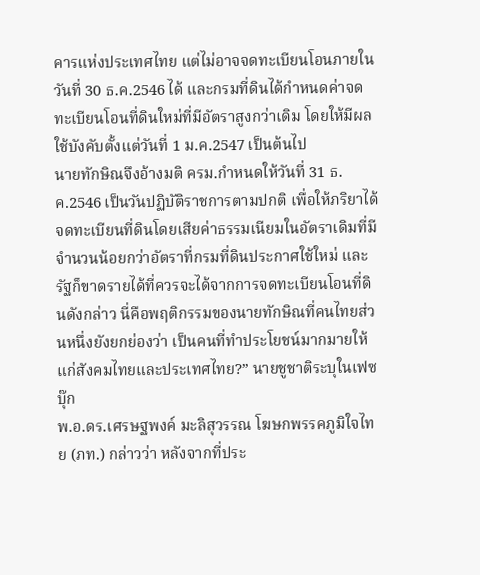คารแห่งประเทศไทย แต่ไม่อาจจดทะเบียนโอนภายในวันที่ 30 ธ.ค.2546 ได้ และกรมที่ดินได้กำหนดค่าจดทะเบียนโอนที่ดินใหม่ที่มีอัตราสูงกว่าเดิม โดยให้มีผลใช้บังคับตั้งแต่วันที่ 1 ม.ค.2547 เป็นต้นไป
นายทักษิณจึงอ้างมติ ครม.กำหนดให้วันที่ 31 ธ.ค.2546 เป็นวันปฏิบัติราชการตามปกติ เพื่อให้ภริยาได้จดทะเบียนที่ดินโดยเสียค่าธรรมเนียมในอัตราเดิมที่มีจำนวนน้อยกว่าอัตราที่กรมที่ดินประกาศใช้ใหม่ และรัฐก็ขาดรายได้ที่ควรจะได้จากการจดทะเบียนโอนที่ดินดังกล่าว นี่คือพฤติกรรมของนายทักษิณที่คนไทยส่วนหนึ่งยังยกย่องว่า เป็นคนที่ทำประโยชน์มากมายให้แก่สังคมไทยและประเทศไทย?” นายชูชาติระบุในเฟซบุ๊ก
พ.อ.ดร.เศรษฐพงค์ มะลิสุวรรณ โฆษกพรรคภูมิใจไทย (ภท.) กล่าวว่า หลังจากที่ประ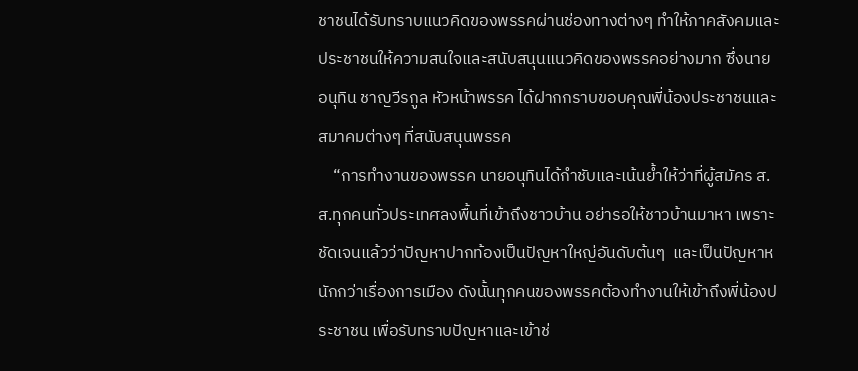ชาชนได้รับทราบแนวคิดของพรรคผ่านช่องทางต่างๆ ทำให้ภาคสังคมและประชาชนให้ความสนใจและสนับสนุนแนวคิดของพรรคอย่างมาก ซึ่งนายอนุทิน ชาญวีรกูล หัวหน้าพรรค ได้ฝากกราบขอบคุณพี่น้องประชาชนและสมาคมต่างๆ ที่สนับสนุนพรรค
    “การทำงานของพรรค นายอนุทินได้กำชับและเน้นย้ำให้ว่าที่ผู้สมัคร ส.ส.ทุกคนทั่วประเทศลงพื้นที่เข้าถึงชาวบ้าน อย่ารอให้ชาวบ้านมาหา เพราะชัดเจนแล้วว่าปัญหาปากท้องเป็นปัญหาใหญ่อันดับต้นๆ  และเป็นปัญหาหนักกว่าเรื่องการเมือง ดังนั้นทุกคนของพรรคต้องทำงานให้เข้าถึงพี่น้องประชาชน เพื่อรับทราบปัญหาและเข้าช่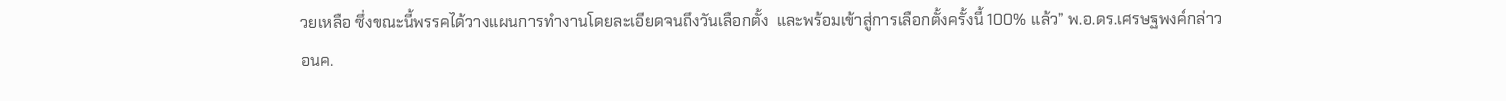วยเหลือ ซึ่งขณะนี้พรรคได้วางแผนการทำงานโดยละเอียดจนถึงวันเลือกตั้ง  และพร้อมเข้าสู่การเลือกตั้งครั้งนี้ 100% แล้ว” พ.อ.ดร.เศรษฐพงค์กล่าว
อนค.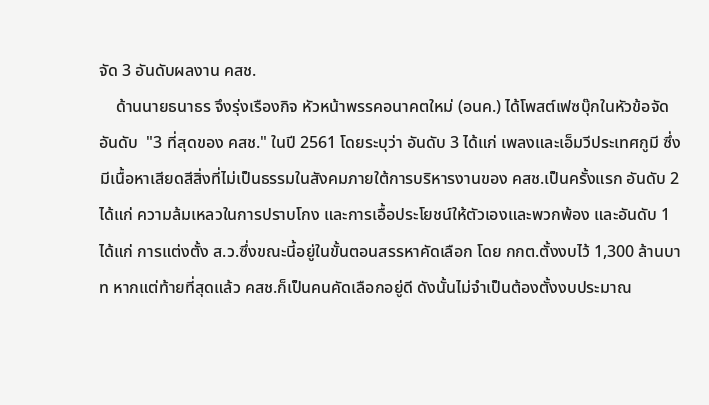จัด 3 อันดับผลงาน คสช.
    ด้านนายธนาธร จึงรุ่งเรืองกิจ หัวหน้าพรรคอนาคตใหม่ (อนค.) ได้โพสต์เฟซบุ๊กในหัวข้อจัดอันดับ  "3 ที่สุดของ คสช." ในปี 2561 โดยระบุว่า อันดับ 3 ได้แก่ เพลงและเอ็มวีประเทศกูมี ซึ่งมีเนื้อหาเสียดสีสิ่งที่ไม่เป็นธรรมในสังคมภายใต้การบริหารงานของ คสช.เป็นครั้งแรก อันดับ 2 ได้แก่ ความล้มเหลวในการปราบโกง และการเอื้อประโยชน์ให้ตัวเองและพวกพ้อง และอันดับ 1 ได้แก่ การแต่งตั้ง ส.ว.ซึ่งขณะนี้อยู่ในขั้นตอนสรรหาคัดเลือก โดย กกต.ตั้งงบไว้ 1,300 ล้านบาท หากแต่ท้ายที่สุดแล้ว คสช.ก็เป็นคนคัดเลือกอยู่ดี ดังนั้นไม่จำเป็นต้องตั้งงบประมาณ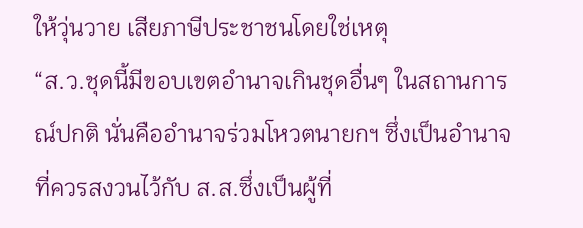ให้วุ่นวาย เสียภาษีประชาชนโดยใช่เหตุ
“ส.ว.ชุดนี้มีขอบเขตอำนาจเกินชุดอื่นๆ ในสถานการณ์ปกติ นั่นคืออำนาจร่วมโหวตนายกฯ ซึ่งเป็นอำนาจที่ควรสงวนไว้กับ ส.ส.ซึ่งเป็นผู้ที่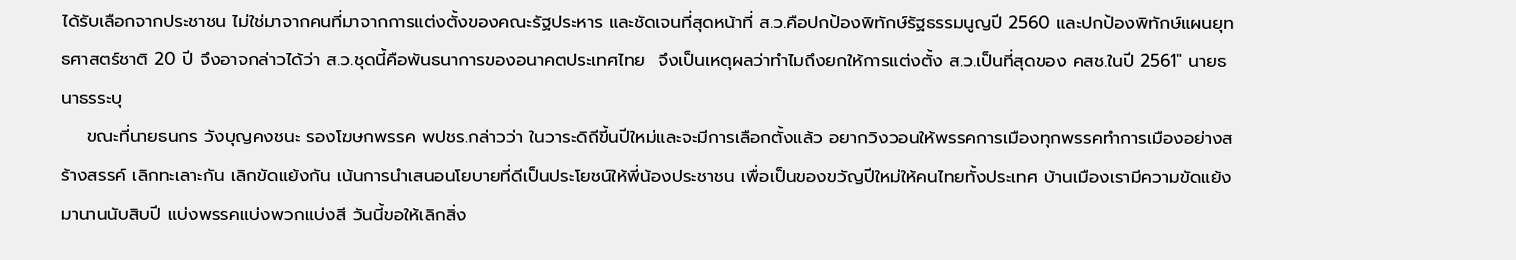ได้รับเลือกจากประชาชน ไม่ใช่มาจากคนที่มาจากการแต่งตั้งของคณะรัฐประหาร และชัดเจนที่สุดหน้าที่ ส.ว.คือปกป้องพิทักษ์รัฐธรรมนูญปี 2560 และปกป้องพิทักษ์แผนยุทธศาสตร์ชาติ 20 ปี จึงอาจกล่าวได้ว่า ส.ว.ชุดนี้คือพันธนาการของอนาคตประเทศไทย  จึงเป็นเหตุผลว่าทำไมถึงยกให้การแต่งตั้ง ส.ว.เป็นที่สุดของ คสช.ในปี 2561" นายธนาธรระบุ
    ขณะที่นายธนกร วังบุญคงชนะ รองโฆษกพรรค พปชร.กล่าวว่า ในวาระดิถีขี้นปีใหม่และจะมีการเลือกตั้งแล้ว อยากวิงวอนให้พรรคการเมืองทุกพรรคทำการเมืองอย่างสร้างสรรค์ เลิกทะเลาะกัน เลิกขัดแย้งกัน เน้นการนำเสนอนโยบายที่ดีเป็นประโยชน์ให้พี่น้องประชาชน เพื่อเป็นของขวัญปีใหม่ให้คนไทยทั้งประเทศ บ้านเมืองเรามีความขัดแย้งมานานนับสิบปี แบ่งพรรคแบ่งพวกแบ่งสี วันนี้ขอให้เลิกสิ่ง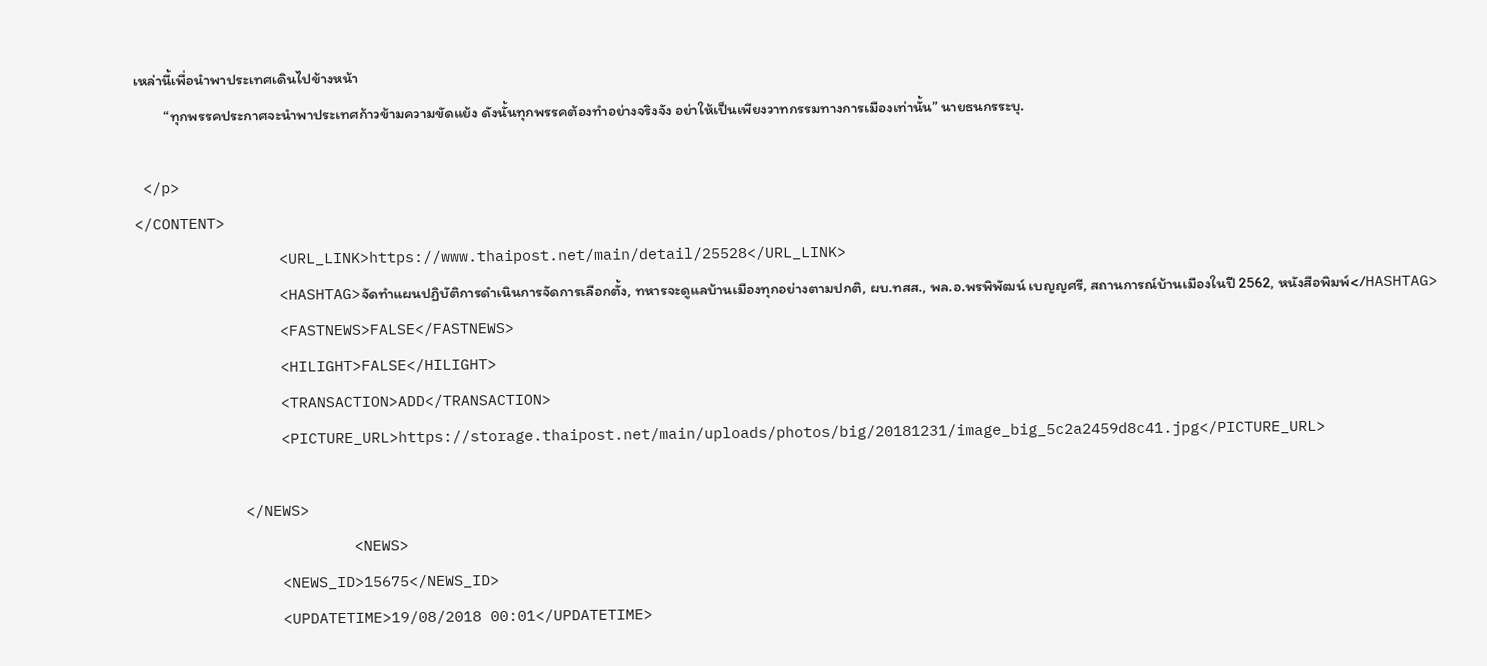เหล่านี้เพื่อนำพาประเทศเดินไปข้างหน้า
         “ทุกพรรคประกาศจะนำพาประเทศก้าวข้ามความขัดแย้ง ดังนั้นทุกพรรคต้องทำอย่างจริงจัง อย่าให้เป็นเพียงวาทกรรมทางการเมืองเท่านั้น” นายธนกรระบุ.

 </p>
</CONTENT>
                <URL_LINK>https://www.thaipost.net/main/detail/25528</URL_LINK>
                <HASHTAG>จัดทำแผนปฏิบัติการดำเนินการจัดการเลือกตั้ง, ทหารจะดูแลบ้านเมืองทุกอย่างตามปกติ, ผบ.ทสส., พล.อ.พรพิพัฒน์ เบญญศรี, สถานการณ์บ้านเมืองในปี 2562, หนังสือพิมพ์</HASHTAG>
                <FASTNEWS>FALSE</FASTNEWS>
                <HILIGHT>FALSE</HILIGHT>
                <TRANSACTION>ADD</TRANSACTION>
                <PICTURE_URL>https://storage.thaipost.net/main/uploads/photos/big/20181231/image_big_5c2a2459d8c41.jpg</PICTURE_URL>

            </NEWS>
                        <NEWS>
                <NEWS_ID>15675</NEWS_ID>
                <UPDATETIME>19/08/2018 00:01</UPDATETIME>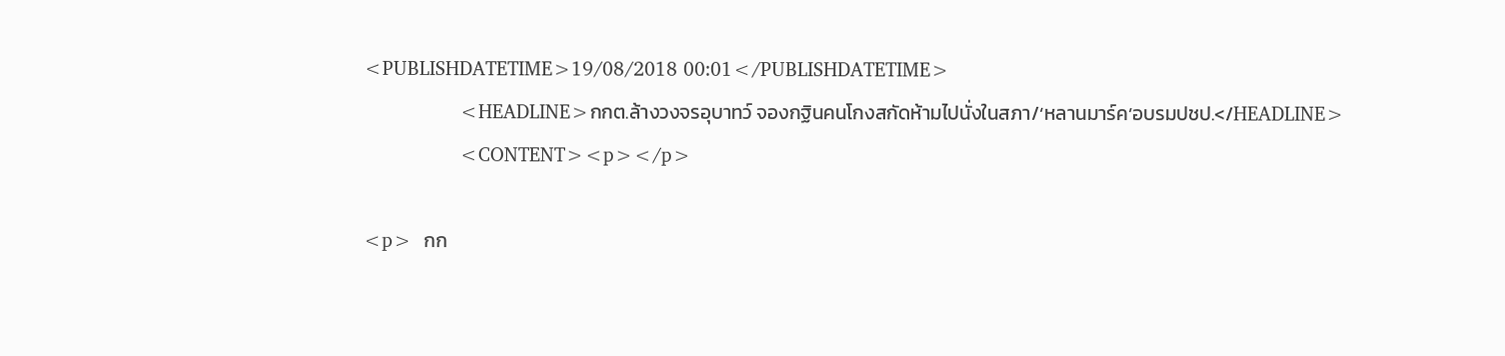<PUBLISHDATETIME>19/08/2018 00:01</PUBLISHDATETIME>
                <HEADLINE>กกต.ล้างวงจรอุบาทว์ จองกฐินคนโกงสกัดห้ามไปนั่งในสภา/‘หลานมาร์ค’อบรมปชป.</HEADLINE>
                <CONTENT><p></p>

<p>  กก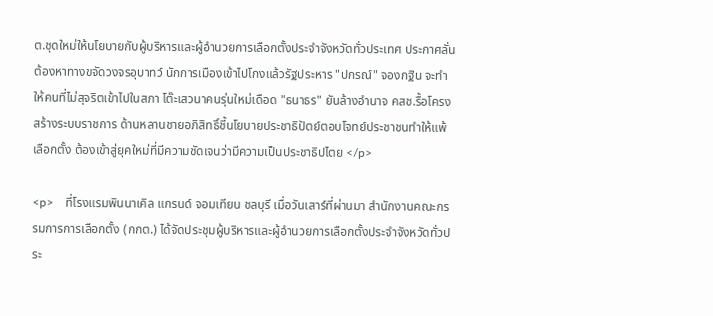ต.ชุดใหม่ให้นโยบายกับผู้บริหารและผู้อำนวยการเลือกตั้งประจำจังหวัดทั่วประเทศ ประกาศลั่น ต้องหาทางขจัดวงจรอุบาทว์ นักการเมืองเข้าไปโกงแล้วรัฐประหาร "ปกรณ์" จองกฐิน จะทำให้คนที่ไม่สุจริตเข้าไปในสภา โต๊ะเสวนาคนรุ่นใหม่เดือด "ธนาธร" ยันล้างอำนาจ คสช.รื้อโครงสร้างระบบราชการ ด้านหลานชายอภิสิทธิ์ชี้นโยบายประชาธิปัตย์ตอบโจทย์ประชาชนทำให้แพ้เลือกตั้ง ต้องเข้าสู่ยุคใหม่ที่มีความชัดเจนว่ามีความเป็นประชาธิปไตย </p>

<p>    ที่โรงแรมพินนาเคิล แกรนด์ จอมเทียน ชลบุรี เมื่อวันเสาร์ที่ผ่านมา สำนักงานคณะกรรมการการเลือกตั้ง (กกต.) ได้จัดประชุมผู้บริหารและผู้อำนวยการเลือกตั้งประจำจังหวัดทั่วประ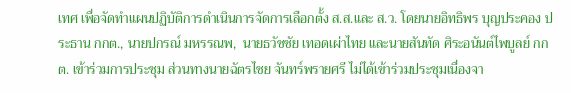เทศ เพื่อจัดทำแผนปฏิบัติการดำเนินการจัดการเลือกตั้ง ส.ส.และ ส.ว. โดยนายอิทธิพร บุญประคอง ประธาน กกต., นายปกรณ์ มหรรณพ,  นายธวัชชัย เทอดเผ่าไทย และนายสันทัด ศิระอนันต์ไพบูลย์ กกต. เข้าร่วมการประชุม ส่วนทางนายฉัตรไชย จันทร์พรายศรี ไม่ได้เข้าร่วมประชุมเนื่องจา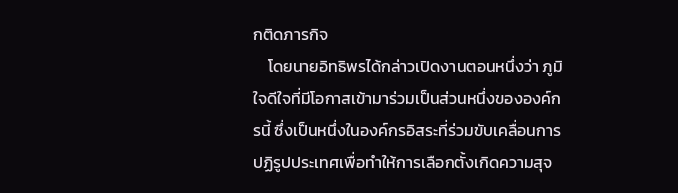กติดภารกิจ
    โดยนายอิทธิพรได้กล่าวเปิดงานตอนหนึ่งว่า ภูมิใจดีใจที่มีโอกาสเข้ามาร่วมเป็นส่วนหนึ่งขององค์กรนี้ ซึ่งเป็นหนึ่งในองค์กรอิสระที่ร่วมขับเคลื่อนการปฏิรูปประเทศเพื่อทำให้การเลือกตั้งเกิดความสุจ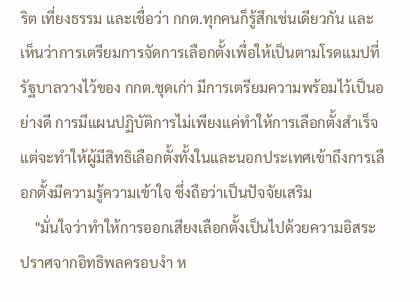ริต เที่ยงธรรม และเชื่อว่า กกต.ทุกคนก็รู้สึกเช่นเดียวกัน และเห็นว่าการเตรียมการจัดการเลือกตั้งเพื่อให้เป็นตามโรดแมปที่รัฐบาลวางไว้ของ กกต.ชุดเก่า มีการเตรียมความพร้อมไว้เป็นอย่างดี การมีแผนปฏิบัติการไม่เพียงแค่ทำให้การเลือกตั้งสำเร็จ แต่จะทำให้ผู้มีสิทธิเลือกตั้งทั้งในและนอกประเทศเข้าถึงการเลือกตั้งมีความรู้ความเข้าใจ ซึ่งถือว่าเป็นปัจจัยเสริม
    "มั่นใจว่าทำให้การออกเสียงเลือกตั้งเป็นไปด้วยความอิสระ ปราศจากอิทธิพลครอบงำ ห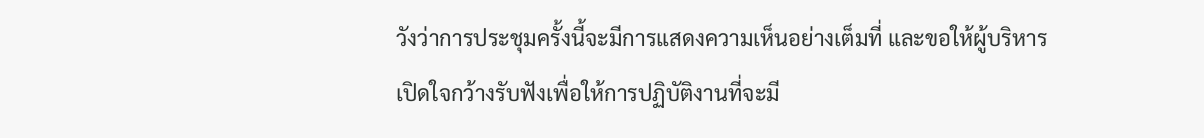วังว่าการประชุมครั้งนี้จะมีการแสดงความเห็นอย่างเต็มที่ และขอให้ผู้บริหารเปิดใจกว้างรับฟังเพื่อให้การปฏิบัติงานที่จะมี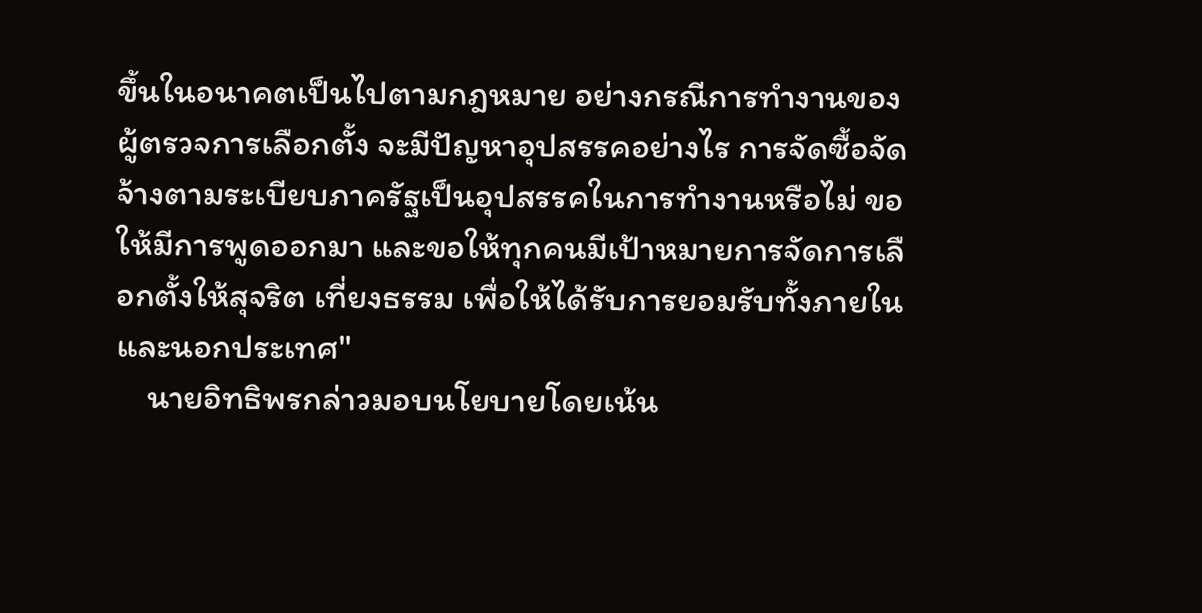ขึ้นในอนาคตเป็นไปตามกฎหมาย อย่างกรณีการทำงานของผู้ตรวจการเลือกตั้ง จะมีปัญหาอุปสรรคอย่างไร การจัดซื้อจัดจ้างตามระเบียบภาครัฐเป็นอุปสรรคในการทำงานหรือไม่ ขอให้มีการพูดออกมา และขอให้ทุกคนมีเป้าหมายการจัดการเลือกตั้งให้สุจริต เที่ยงธรรม เพื่อให้ได้รับการยอมรับทั้งภายในและนอกประเทศ"
    นายอิทธิพรกล่าวมอบนโยบายโดยเน้น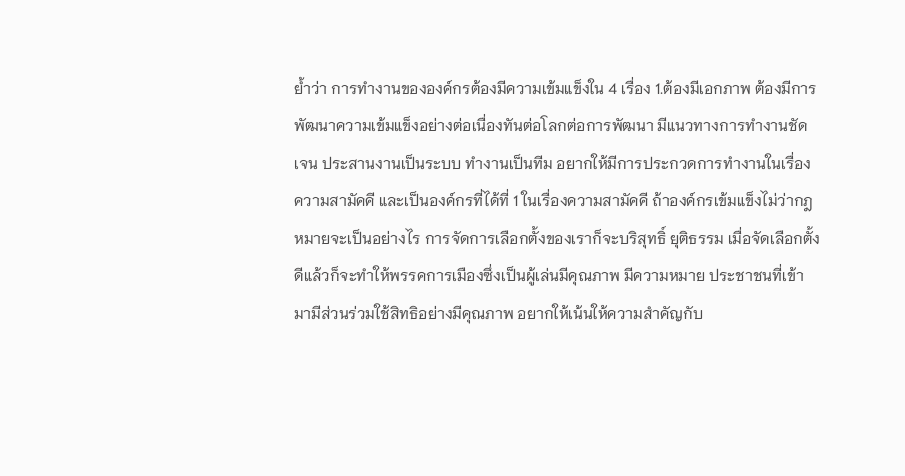ย้ำว่า การทำงานขององค์กรต้องมีความเข้มแข็งใน 4 เรื่อง 1.ต้องมีเอกภาพ ต้องมีการพัฒนาความเข้มแข็งอย่างต่อเนื่องทันต่อโลกต่อการพัฒนา มีแนวทางการทำงานชัดเจน ประสานงานเป็นระบบ ทำงานเป็นทีม อยากให้มีการประกวดการทำงานในเรื่องความสามัคคี และเป็นองค์กรที่ได้ที่ 1 ในเรื่องความสามัคคี ถ้าองค์กรเข้มแข็งไม่ว่ากฎหมายจะเป็นอย่างไร การจัดการเลือกตั้งของเราก็จะบริสุทธิ์ ยุติธรรม เมื่อจัดเลือกตั้งดีแล้วก็จะทำให้พรรคการเมืองซึ่งเป็นผู้เล่นมีคุณภาพ มีความหมาย ประชาชนที่เข้ามามีส่วนร่วมใช้สิทธิอย่างมีคุณภาพ อยากให้เน้นให้ความสำคัญกับ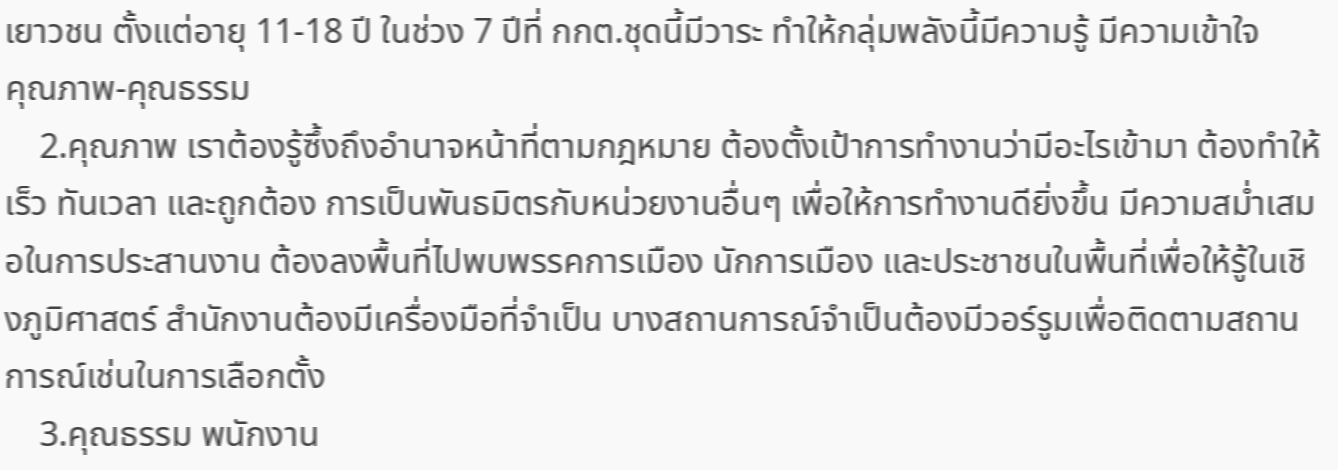เยาวชน ตั้งแต่อายุ 11-18 ปี ในช่วง 7 ปีที่ กกต.ชุดนี้มีวาระ ทำให้กลุ่มพลังนี้มีความรู้ มีความเข้าใจ
คุณภาพ-คุณธรรม
    2.คุณภาพ เราต้องรู้ซึ้งถึงอำนาจหน้าที่ตามกฎหมาย ต้องตั้งเป้าการทำงานว่ามีอะไรเข้ามา ต้องทำให้เร็ว ทันเวลา และถูกต้อง การเป็นพันธมิตรกับหน่วยงานอื่นๆ เพื่อให้การทำงานดียิ่งขึ้น มีความสม่ำเสมอในการประสานงาน ต้องลงพื้นที่ไปพบพรรคการเมือง นักการเมือง และประชาชนในพื้นที่เพื่อให้รู้ในเชิงภูมิศาสตร์ สำนักงานต้องมีเครื่องมือที่จำเป็น บางสถานการณ์จำเป็นต้องมีวอร์รูมเพื่อติดตามสถานการณ์เช่นในการเลือกตั้ง
    3.คุณธรรม พนักงาน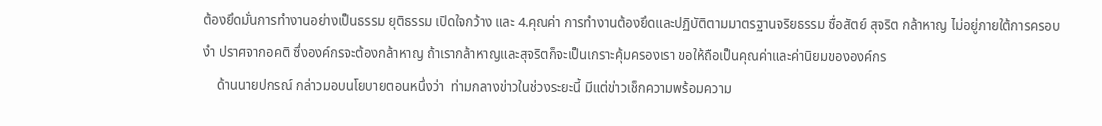ต้องยึดมั่นการทำงานอย่างเป็นธรรม ยุติธรรม เปิดใจกว้าง และ 4.คุณค่า การทำงานต้องยึดและปฏิบัติตามมาตรฐานจริยธรรม ซื่อสัตย์ สุจริต กล้าหาญ ไม่อยู่ภายใต้การครอบงำ ปราศจากอคติ ซึ่งองค์กรจะต้องกล้าหาญ ถ้าเรากล้าหาญและสุจริตก็จะเป็นเกราะคุ้มครองเรา ขอให้ถือเป็นคุณค่าและค่านิยมขององค์กร
    ด้านนายปกรณ์ กล่าวมอบนโยบายตอนหนึ่งว่า  ท่ามกลางข่าวในช่วงระยะนี้ มีแต่ข่าวเช็กความพร้อมความ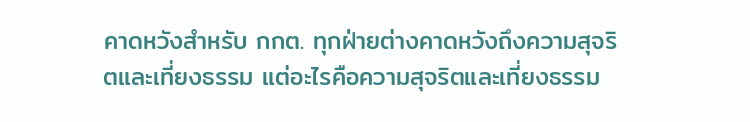คาดหวังสำหรับ กกต. ทุกฝ่ายต่างคาดหวังถึงความสุจริตและเที่ยงธรรม แต่อะไรคือความสุจริตและเที่ยงธรรม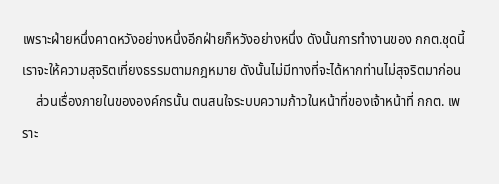เพราะฝ่ายหนึ่งคาดหวังอย่างหนึ่งอีกฝ่ายก็หวังอย่างหนึ่ง ดังนั้นการทำงานของ กกต.ชุดนี้ เราจะให้ความสุจริตเที่ยงธรรมตามกฎหมาย ดังนั้นไม่มีทางที่จะได้หากท่านไม่สุจริตมาก่อน
    ส่วนเรื่องภายในขององค์กรนั้น ตนสนใจระบบความก้าวในหน้าที่ของเจ้าหน้าที่ กกต. เพราะ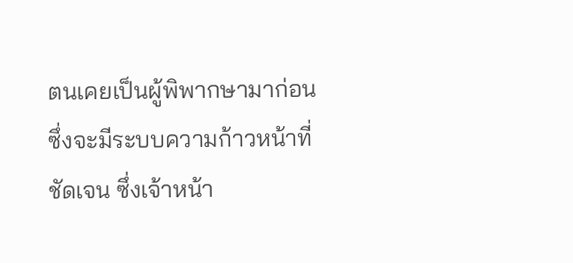ตนเคยเป็นผู้พิพากษามาก่อน ซึ่งจะมีระบบความก้าวหน้าที่ชัดเจน ซึ่งเจ้าหน้า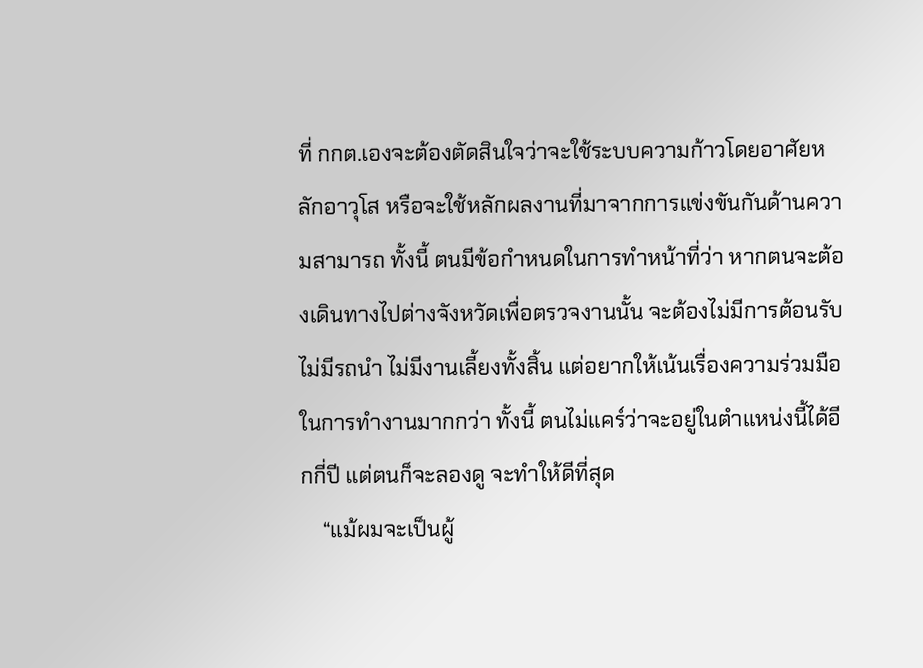ที่ กกต.เองจะต้องตัดสินใจว่าจะใช้ระบบความก้าวโดยอาศัยหลักอาวุโส หรือจะใช้หลักผลงานที่มาจากการแข่งขันกันด้านความสามารถ ทั้งนี้ ตนมีข้อกำหนดในการทำหน้าที่ว่า หากตนจะต้องเดินทางไปต่างจังหวัดเพื่อตรวจงานนั้น จะต้องไม่มีการต้อนรับ ไม่มีรถนำ ไม่มีงานเลี้ยงทั้งสิ้น แต่อยากให้เน้นเรื่องความร่วมมือในการทำงานมากกว่า ทั้งนี้ ตนไม่แคร์ว่าจะอยู่ในตำแหน่งนี้ได้อีกกี่ปี แต่ตนก็จะลองดู จะทำให้ดีที่สุด
    “แม้ผมจะเป็นผู้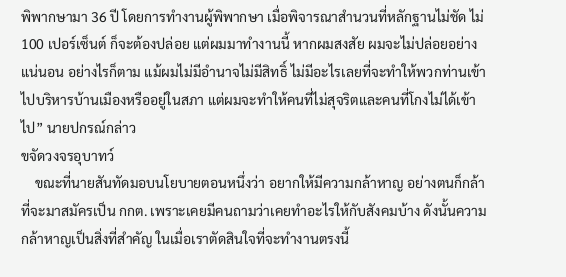พิพากษามา 36 ปี โดยการทำงานผู้พิพากษา เมื่อพิจารณาสำนวนที่หลักฐานไม่ชัด ไม่ 100 เปอร์เซ็นต์ ก็จะต้องปล่อย แต่ผมมาทำงานนี้ หากผมสงสัย ผมจะไม่ปล่อยอย่างแน่นอน อย่างไรก็ตาม แม้ผมไม่มีอำนาจไม่มีสิทธิ์ ไม่มีอะไรเลยที่จะทำให้พวกท่านเข้าไปบริหารบ้านเมืองหรืออยู่ในสภา แต่ผมจะทำให้คนที่ไม่สุจริตและคนที่โกงไม่ได้เข้าไป” นายปกรณ์กล่าว
ขจัดวงจรอุบาทว์
    ขณะที่นายสันทัดมอบนโยบายตอนหนึ่งว่า อยากให้มีความกล้าหาญ อย่างตนก็กล้าที่จะมาสมัครเป็น กกต. เพราะเคยมีคนถามว่าเคยทำอะไรให้กับสังคมบ้าง ดังนั้นความกล้าหาญเป็นสิ่งที่สำคัญ ในเมื่อเราตัดสินใจที่จะทำงานตรงนี้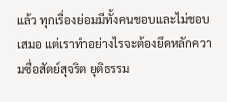แล้ว ทุกเรื่องย่อมมีทั้งคนชอบและไม่ชอบเสมอ แต่เราทำอย่างไรจะต้องยึดหลักความซื่อสัตย์สุจริต ยุติธรรม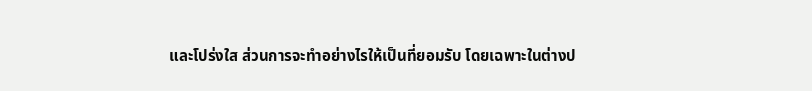และโปร่งใส ส่วนการจะทำอย่างไรให้เป็นที่ยอมรับ โดยเฉพาะในต่างป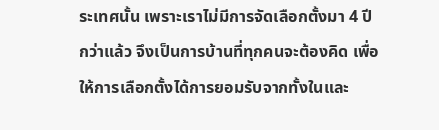ระเทศนั้น เพราะเราไม่มีการจัดเลือกตั้งมา 4 ปีกว่าแล้ว จึงเป็นการบ้านที่ทุกคนจะต้องคิด เพื่อให้การเลือกตั้งได้การยอมรับจากทั้งในและ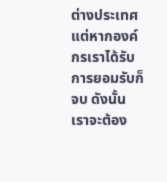ต่างประเทศ แต่หากองค์กรเราได้รับการยอมรับก็จบ ดังนั้นเราจะต้อง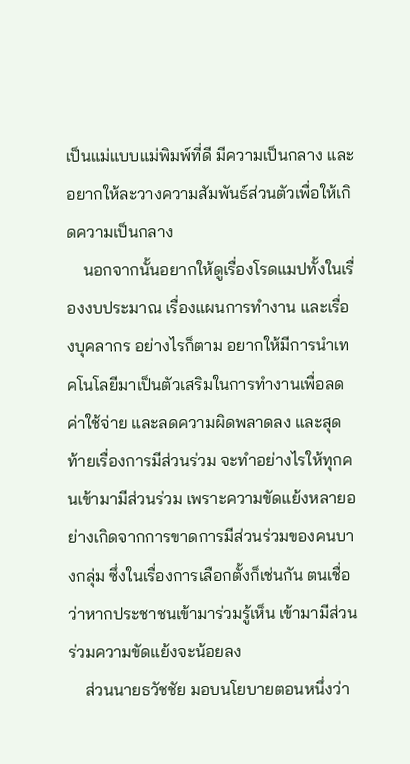เป็นแม่แบบแม่พิมพ์ที่ดี มีความเป็นกลาง และอยากให้ละวางความสัมพันธ์ส่วนตัวเพื่อให้เกิดความเป็นกลาง
    นอกจากนั้นอยากให้ดูเรื่องโรดแมปทั้งในเรื่องงบประมาณ เรื่องแผนการทำงาน และเรื่องบุคลากร อย่างไรก็ตาม อยากให้มีการนำเทคโนโลยีมาเป็นตัวเสริมในการทำงานเพื่อลดค่าใช้จ่าย และลดความผิดพลาดลง และสุดท้ายเรื่องการมีส่วนร่วม จะทำอย่างไรให้ทุกคนเข้ามามีส่วนร่วม เพราะความขัดแย้งหลายอย่างเกิดจากการขาดการมีส่วนร่วมของคนบางกลุ่ม ซึ่งในเรื่องการเลือกตั้งก็เช่นกัน ตนเชื่อว่าหากประชาชนเข้ามาร่วมรู้เห็น เข้ามามีส่วนร่วมความขัดแย้งจะน้อยลง
    ส่วนนายธวัชชัย มอบนโยบายตอนหนึ่งว่า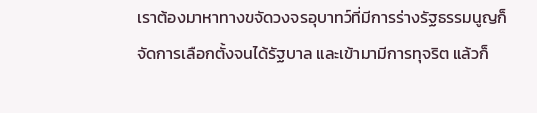เราต้องมาหาทางขจัดวงจรอุบาทว์ที่มีการร่างรัฐธรรมนูญก็จัดการเลือกตั้งจนได้รัฐบาล และเข้ามามีการทุจริต แล้วก็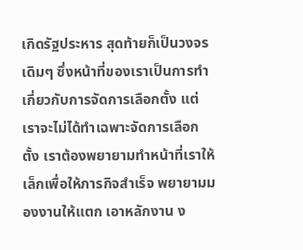เกิดรัฐประหาร สุดท้ายก็เป็นวงจรเดิมๆ ซึ่งหน้าที่ของเราเป็นการทำเกี่ยวกับการจัดการเลือกตั้ง แต่เราจะไม่ได้ทำเฉพาะจัดการเลือกตั้ง เราต้องพยายามทำหน้าที่เราให้เล็กเพื่อให้ภารกิจสำเร็จ พยายามมองงานให้แตก เอาหลักงาน ง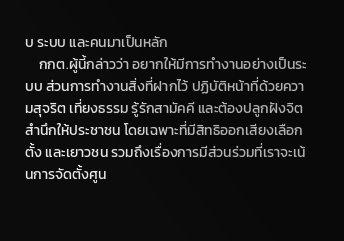บ ระบบ และคนมาเป็นหลัก
    กกต.ผู้นี้กล่าวว่า อยากให้มีการทำงานอย่างเป็นระบบ ส่วนการทำงานสิ่งที่ฝากไว้ ปฏิบัติหน้าที่ด้วยความสุจริต เที่ยงธรรม รู้รักสามัคคี และต้องปลูกฝังจิตสำนึกให้ประชาชน โดยเฉพาะที่มีสิทธิออกเสียงเลือกตั้ง และเยาวชน รวมถึงเรื่องการมีส่วนร่วมที่เราจะเน้นการจัดตั้งศูน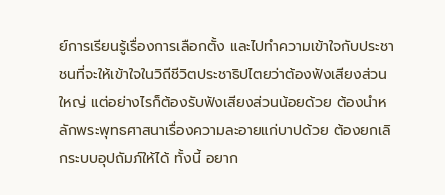ย์การเรียนรู้เรื่องการเลือกตั้ง และไปทำความเข้าใจกับประชาชนที่จะให้เข้าใจในวิถีชีวิตประชาธิปไตยว่าต้องฟังเสียงส่วนใหญ่ แต่อย่างไรก็ต้องรับฟังเสียงส่วนน้อยด้วย ต้องนำหลักพระพุทธศาสนาเรื่องความละอายแก่บาปด้วย ต้องยกเลิกระบบอุปถัมภ์ให้ได้ ทั้งนี้ อยาก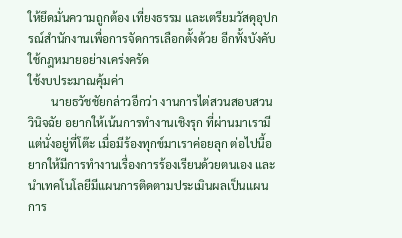ให้ยึดมั่นความถูกต้อง เที่ยงธรรม และเตรียมวัสดุอุปกรณ์สำนักงานเพื่อการจัดการเลือกตั้งด้วย อีกทั้งบังคับใช้กฎหมายอย่างเคร่งครัด
ใช้งบประมาณคุ้มค่า
        นายธวัชชัยกล่าวอีกว่า งานการไต่สวนสอบสวนวินิจฉัย อยากให้เน้นการทำงานเชิงรุก ที่ผ่านมาเรามีแต่นั่งอยู่ที่โต๊ะ เมื่อมีร้องทุกข์มาเราค่อยลุก ต่อไปนี้อยากให้มีการทำงานเรื่องการร้องเรียนด้วยตนเอง และนำเทคโนโลยีมีแผนการติดตามประเมินผลเป็นแผนการ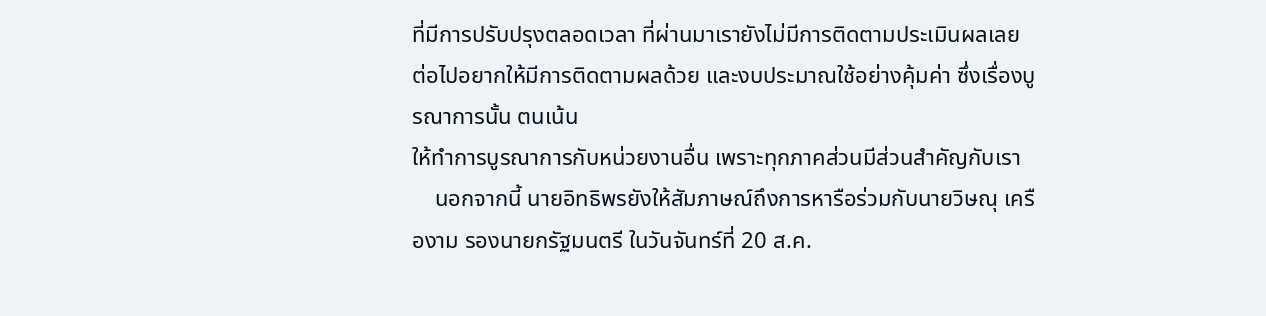ที่มีการปรับปรุงตลอดเวลา ที่ผ่านมาเรายังไม่มีการติดตามประเมินผลเลย ต่อไปอยากให้มีการติดตามผลด้วย และงบประมาณใช้อย่างคุ้มค่า ซึ่งเรื่องบูรณาการนั้น ตนเน้น
ให้ทำการบูรณาการกับหน่วยงานอื่น เพราะทุกภาคส่วนมีส่วนสำคัญกับเรา
    นอกจากนี้ นายอิทธิพรยังให้สัมภาษณ์ถึงการหารือร่วมกับนายวิษณุ เครืองาม รองนายกรัฐมนตรี ในวันจันทร์ที่ 20 ส.ค.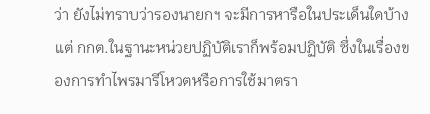ว่า ยังไม่ทราบว่ารองนายกฯ จะมีการหารือในประเด็นใดบ้าง แต่ กกต.ในฐานะหน่วยปฏิบัติเราก็พร้อมปฏิบัติ ซึ่งในเรื่องของการทำไพรมารีโหวตหรือการใช้มาตรา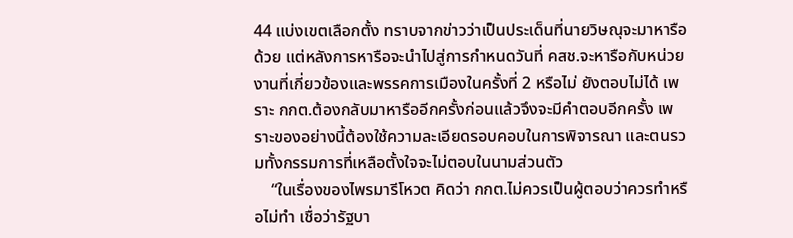44 แบ่งเขตเลือกตั้ง ทราบจากข่าวว่าเป็นประเด็นที่นายวิษณุจะมาหารือด้วย แต่หลังการหารือจะนำไปสู่การกำหนดวันที่ คสช.จะหารือกับหน่วยงานที่เกี่ยวข้องและพรรคการเมืองในครั้งที่ 2 หรือไม่ ยังตอบไม่ได้ เพราะ กกต.ต้องกลับมาหารืออีกครั้งก่อนแล้วจึงจะมีคำตอบอีกครั้ง เพราะของอย่างนี้ต้องใช้ความละเอียดรอบคอบในการพิจารณา และตนรวมทั้งกรรมการที่เหลือตั้งใจจะไม่ตอบในนามส่วนตัว
    “ในเรื่องของไพรมารีโหวต คิดว่า กกต.ไม่ควรเป็นผู้ตอบว่าควรทำหรือไม่ทำ เชื่อว่ารัฐบา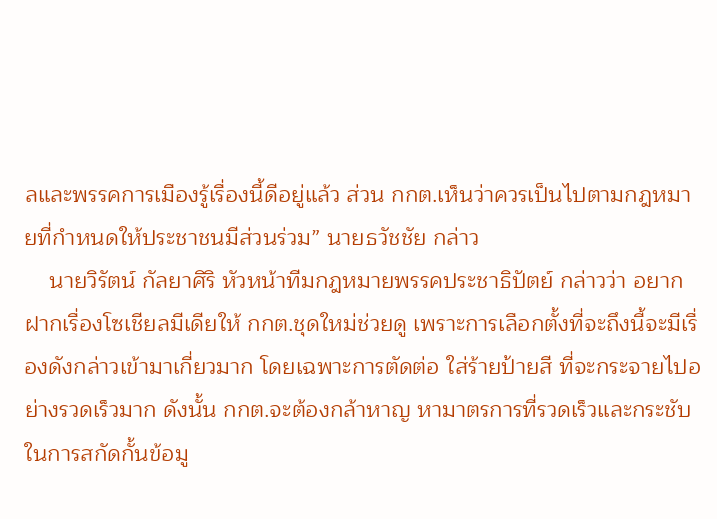ลและพรรคการเมืองรู้เรื่องนี้ดีอยู่แล้ว ส่วน กกต.เห็นว่าควรเป็นไปตามกฎหมายที่กำหนดให้ประชาชนมีส่วนร่วม” นายธวัชชัย กล่าว
    นายวิรัตน์ กัลยาศิริ หัวหน้าทีมกฎหมายพรรคประชาธิปัตย์ กล่าวว่า อยากฝากเรื่องโซเชียลมีเดียให้ กกต.ชุดใหม่ช่วยดู เพราะการเลือกตั้งที่จะถึงนี้จะมีเรื่องดังกล่าวเข้ามาเกี่ยวมาก โดยเฉพาะการตัดต่อ ใส่ร้ายป้ายสี ที่จะกระจายไปอย่างรวดเร็วมาก ดังนั้น กกต.จะต้องกล้าหาญ หามาตรการที่รวดเร็วและกระชับในการสกัดกั้นข้อมู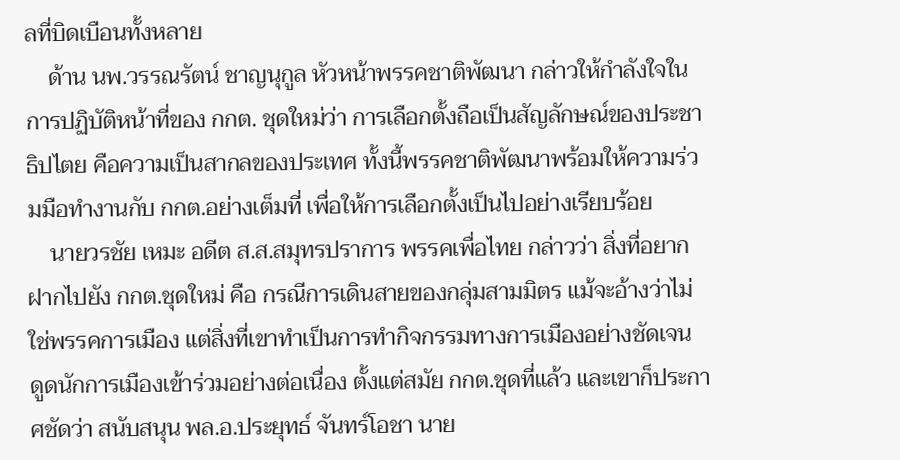ลที่บิดเบือนทั้งหลาย
    ด้าน นพ.วรรณรัตน์ ชาญนุกูล หัวหน้าพรรคชาติพัฒนา กล่าวให้กำลังใจในการปฏิบัติหน้าที่ของ กกต. ชุดใหม่ว่า การเลือกตั้งถือเป็นสัญลักษณ์ของประชาธิปไตย คือความเป็นสากลของประเทศ ทั้งนี้พรรคชาติพัฒนาพร้อมให้ความร่วมมือทำงานกับ กกต.อย่างเต็มที่ เพื่อให้การเลือกตั้งเป็นไปอย่างเรียบร้อย
    นายวรชัย เหมะ อดีต ส.ส.สมุทรปราการ พรรคเพื่อไทย กล่าวว่า สิ่งที่อยากฝากไปยัง กกต.ชุดใหม่ คือ กรณีการเดินสายของกลุ่มสามมิตร แม้จะอ้างว่าไม่ใช่พรรคการเมือง แต่สิ่งที่เขาทำเป็นการทำกิจกรรมทางการเมืองอย่างชัดเจน ดูดนักการเมืองเข้าร่วมอย่างต่อเนื่อง ตั้งแต่สมัย กกต.ชุดที่แล้ว และเขาก็ประกาศชัดว่า สนับสนุน พล.อ.ประยุทธ์ จันทร์โอชา นาย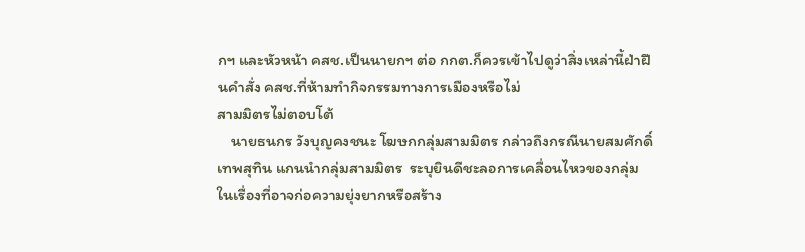กฯ และหัวหน้า คสช.เป็นนายกฯ ต่อ กกต.ก็ควรเข้าไปดูว่าสิ่งเหล่านี้ฝ่าฝืนคำสั่ง คสช.ที่ห้ามทำกิจกรรมทางการเมืองหรือไม่
สามมิตรไม่ตอบโต้
    นายธนกร วังบุญคงชนะ โฆษกกลุ่มสามมิตร กล่าวถึงกรณีนายสมศักดิ์ เทพสุทิน แกนนำกลุ่มสามมิตร  ระบุยินดีชะลอการเคลื่อนไหวของกลุ่ม ในเรื่องที่อาจก่อความยุ่งยากหรือสร้าง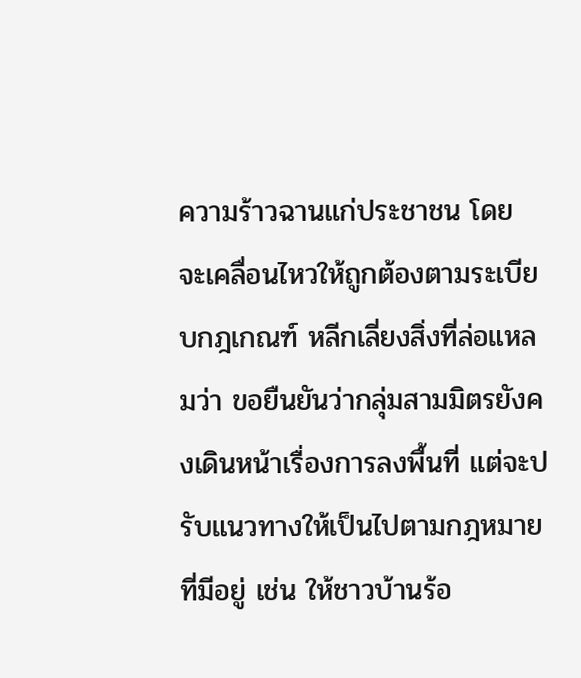ความร้าวฉานแก่ประชาชน โดย จะเคลื่อนไหวให้ถูกต้องตามระเบียบกฎเกณฑ์ หลีกเลี่ยงสิ่งที่ล่อแหลมว่า ขอยืนยันว่ากลุ่มสามมิตรยังคงเดินหน้าเรื่องการลงพื้นที่ แต่จะปรับแนวทางให้เป็นไปตามกฎหมายที่มีอยู่ เช่น ให้ชาวบ้านร้อ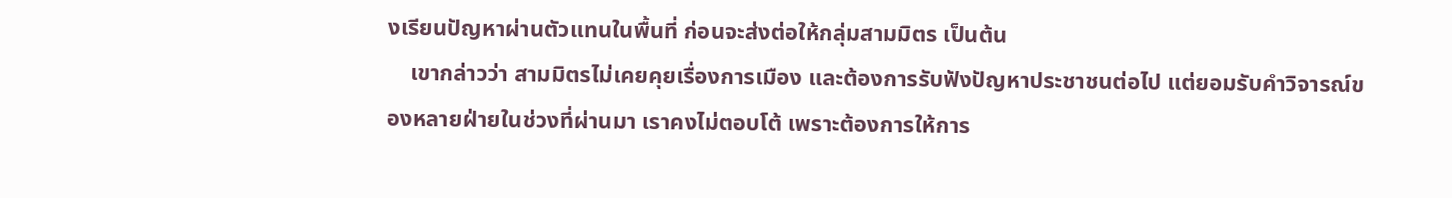งเรียนปัญหาผ่านตัวแทนในพื้นที่ ก่อนจะส่งต่อให้กลุ่มสามมิตร เป็นต้น
    เขากล่าวว่า สามมิตรไม่เคยคุยเรื่องการเมือง และต้องการรับฟังปัญหาประชาชนต่อไป แต่ยอมรับคำวิจารณ์ของหลายฝ่ายในช่วงที่ผ่านมา เราคงไม่ตอบโต้ เพราะต้องการให้การ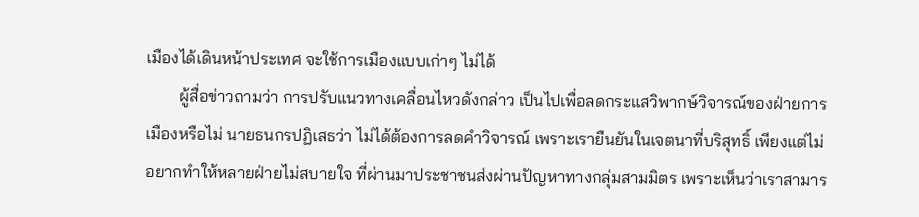เมืองได้เดินหน้าประเทศ จะใช้การเมืองแบบเก่าๆ ไม่ได้
        ผู้สื่อข่าวถามว่า การปรับแนวทางเคลื่อนไหวดังกล่าว เป็นไปเพื่อลดกระแสวิพากษ์วิจารณ์ของฝ่ายการเมืองหรือไม่ นายธนกรปฏิเสธว่า ไม่ได้ต้องการลดคำวิจารณ์ เพราะเรายืนยันในเจตนาที่บริสุทธิ์ เพียงแต่ไม่อยากทำให้หลายฝ่ายไม่สบายใจ ที่ผ่านมาประชาชนส่งผ่านปัญหาทางกลุ่มสามมิตร เพราะเห็นว่าเราสามาร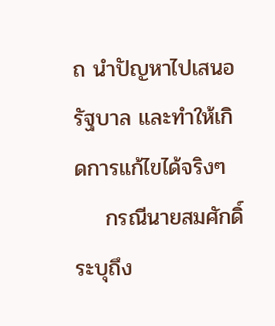ถ นำปัญหาไปเสนอรัฐบาล และทำให้เกิดการแก้ไขได้จริงๆ
    กรณีนายสมศักดิ์ระบุถึง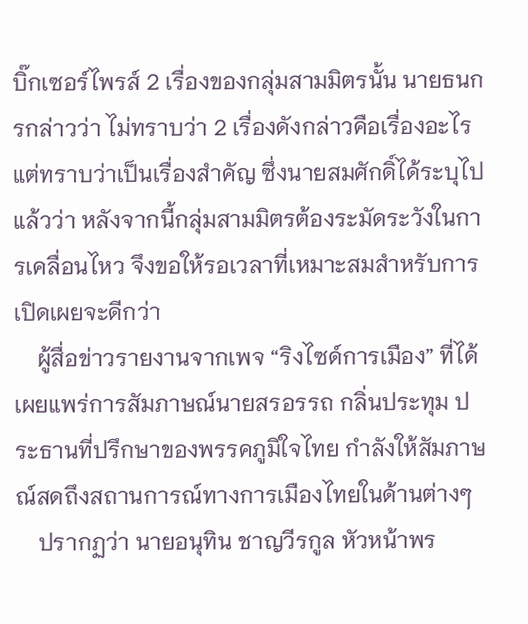บิ๊กเซอร์ไพรส์ 2 เรื่องของกลุ่มสามมิตรนั้น นายธนกรกล่าวว่า ไม่ทราบว่า 2 เรื่องดังกล่าวคือเรื่องอะไร แต่ทราบว่าเป็นเรื่องสำคัญ ซึ่งนายสมศักดิ์ได้ระบุไปแล้วว่า หลังจากนี้กลุ่มสามมิตรต้องระมัดระวังในการเคลื่อนไหว จึงขอให้รอเวลาที่เหมาะสมสำหรับการเปิดเผยจะดีกว่า
    ผู้สื่อข่าวรายงานจากเพจ “ริงไซด์การเมือง” ที่ได้เผยแพร่การสัมภาษณ์นายสรอรรถ กลิ่นประทุม ประธานที่ปรึกษาของพรรคภูมิใจไทย กำลังให้สัมภาษณ์สดถึงสถานการณ์ทางการเมืองไทยในด้านต่างๆ
    ปรากฏว่า นายอนุทิน ชาญวีรกูล หัวหน้าพร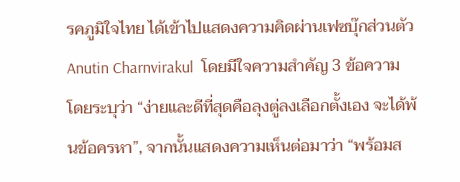รคภูมิใจไทย ได้เข้าไปแสดงความคิดผ่านเฟซบุ๊กส่วนตัว Anutin Charnvirakul  โดยมีใจความสำคัญ 3 ข้อความ โดยระบุว่า “ง่ายและดีที่สุดคือลุงตู่ลงเลือกตั้งเอง จะได้พ้นข้อครหา”, จากนั้นแสดงความเห็นต่อมาว่า “พร้อมส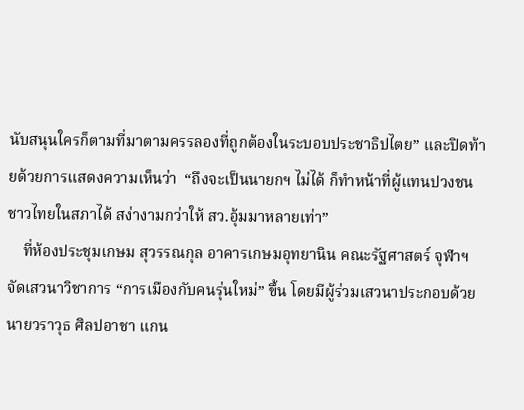นับสนุนใครก็ตามที่มาตามครรลองที่ถูกต้องในระบอบประชาธิปไตย” และปิดท้ายด้วยการแสดงความเห็นว่า  “ถึงจะเป็นนายกฯ ไม่ได้ ก็ทำหน้าที่ผู้แทนปวงชนชาวไทยในสภาได้ สง่างามกว่าให้ สว.อุ้มมาหลายเท่า”
    ที่ห้องประชุมเกษม สุวรรณกุล อาคารเกษมอุทยานิน คณะรัฐศาสตร์ จุฬาฯ จัดเสวนาวิชาการ “การเมืองกับคนรุ่นใหม่” ขึ้น โดยมีผู้ร่วมเสวนาประกอบด้วย นายวราวุธ ศิลปอาชา แกน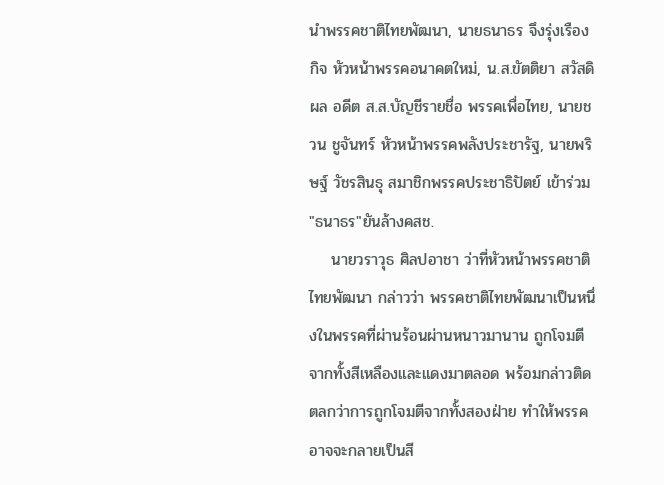นำพรรคชาติไทยพัฒนา, นายธนาธร จึงรุ่งเรืองกิจ หัวหน้าพรรคอนาคตใหม่, น.ส.ขัตติยา สวัสดิผล อดีต ส.ส.บัญชีรายชื่อ พรรคเพื่อไทย, นายชวน ชูจันทร์ หัวหน้าพรรคพลังประชารัฐ, นายพริษฐ์ วัชรสินธุ สมาชิกพรรคประชาธิปัตย์ เข้าร่วม
"ธนาธร"ยันล้างคสช.
    นายวราวุธ ศิลปอาชา ว่าที่หัวหน้าพรรคชาติไทยพัฒนา กล่าวว่า พรรคชาติไทยพัฒนาเป็นหนึ่งในพรรคที่ผ่านร้อนผ่านหนาวมานาน ถูกโจมตีจากทั้งสีเหลืองและแดงมาตลอด พร้อมกล่าวติดตลกว่าการถูกโจมตีจากทั้งสองฝ่าย ทำให้พรรคอาจจะกลายเป็นสี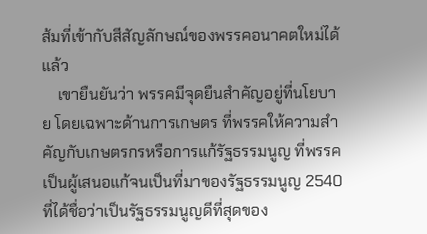ส้มที่เข้ากับสีสัญลักษณ์ของพรรคอนาคตใหม่ได้แล้ว
    เขายืนยันว่า พรรคมีจุดยืนสำคัญอยู่ที่นโยบาย โดยเฉพาะด้านการเกษตร ที่พรรคให้ความสำคัญกับเกษตรกรหรือการแก้รัฐธรรมนูญ ที่พรรคเป็นผู้เสนอแก้จนเป็นที่มาของรัฐธรรมนูญ 2540 ที่ได้ชื่อว่าเป็นรัฐธรรมนูญดีที่สุดของ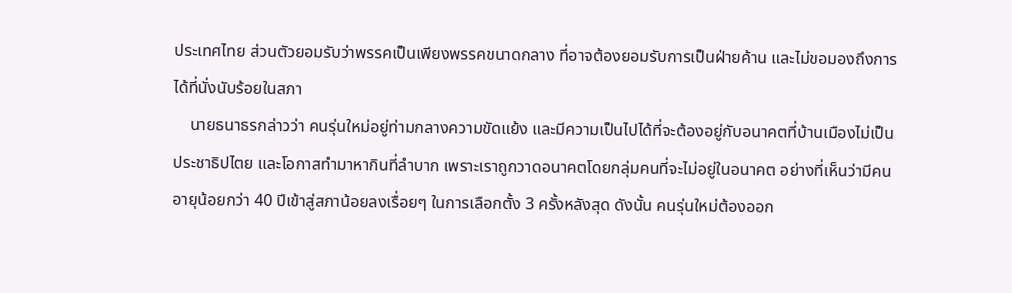ประเทศไทย ส่วนตัวยอมรับว่าพรรคเป็นเพียงพรรคขนาดกลาง ที่อาจต้องยอมรับการเป็นฝ่ายค้าน และไม่ขอมองถึงการได้ที่นั่งนับร้อยในสภา
    นายธนาธรกล่าวว่า คนรุ่นใหม่อยู่ท่ามกลางความขัดแย้ง และมีความเป็นไปได้ที่จะต้องอยู่กับอนาคตที่บ้านเมืองไม่เป็นประชาธิปไตย และโอกาสทำมาหากินที่ลำบาก เพราะเราถูกวาดอนาคตโดยกลุ่มคนที่จะไม่อยู่ในอนาคต อย่างที่เห็นว่ามีคนอายุน้อยกว่า 40 ปีเข้าสู่สภาน้อยลงเรื่อยๆ ในการเลือกตั้ง 3 ครั้งหลังสุด ดังนั้น คนรุ่นใหม่ต้องออก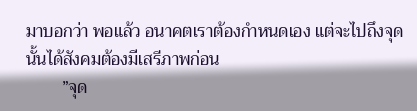มาบอกว่า พอแล้ว อนาคตเราต้องกำหนดเอง แต่จะไปถึงจุดนั้นได้สังคมต้องมีเสรีภาพก่อน
        ”จุด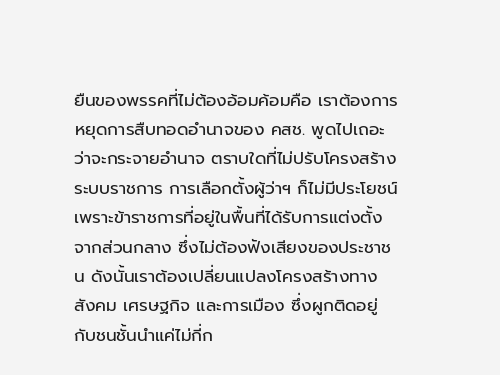ยืนของพรรคที่ไม่ต้องอ้อมค้อมคือ เราต้องการหยุดการสืบทอดอำนาจของ คสช. พูดไปเถอะว่าจะกระจายอำนาจ ตราบใดที่ไม่ปรับโครงสร้างระบบราชการ การเลือกตั้งผู้ว่าฯ ก็ไม่มีประโยชน์ เพราะข้าราชการที่อยู่ในพื้นที่ได้รับการแต่งตั้งจากส่วนกลาง ซึ่งไม่ต้องฟังเสียงของประชาชน ดังนั้นเราต้องเปลี่ยนแปลงโครงสร้างทางสังคม เศรษฐกิจ และการเมือง ซึ่งผูกติดอยู่กับชนชั้นนำแค่ไม่กี่ก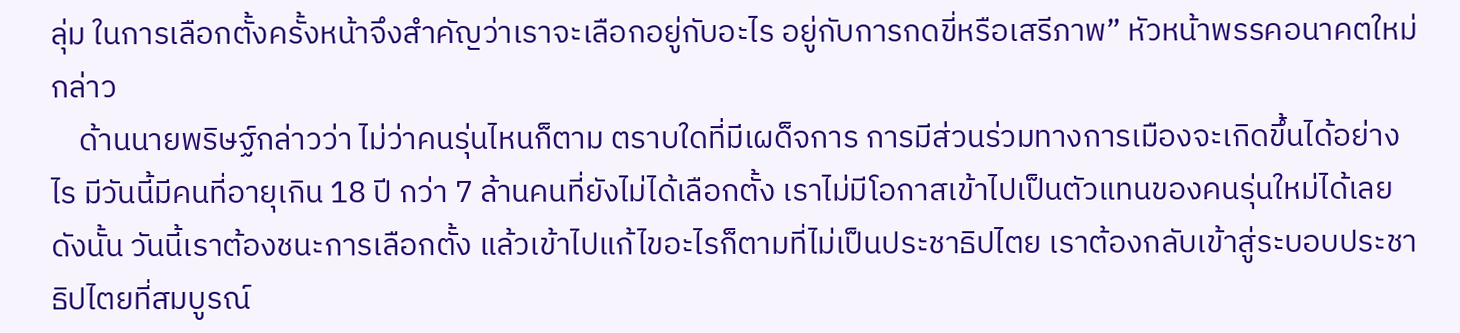ลุ่ม ในการเลือกตั้งครั้งหน้าจึงสำคัญว่าเราจะเลือกอยู่กับอะไร อยู่กับการกดขี่หรือเสรีภาพ” หัวหน้าพรรคอนาคตใหม่กล่าว
    ด้านนายพริษฐ์กล่าวว่า ไม่ว่าคนรุ่นไหนก็ตาม ตราบใดที่มีเผด็จการ การมีส่วนร่วมทางการเมืองจะเกิดขึ้นได้อย่างไร มีวันนี้มีคนที่อายุเกิน 18 ปี กว่า 7 ล้านคนที่ยังไม่ได้เลือกตั้ง เราไม่มีโอกาสเข้าไปเป็นตัวแทนของคนรุ่นใหม่ได้เลย ดังนั้น วันนี้เราต้องชนะการเลือกตั้ง แล้วเข้าไปแก้ไขอะไรก็ตามที่ไม่เป็นประชาธิปไตย เราต้องกลับเข้าสู่ระบอบประชาธิปไตยที่สมบูรณ์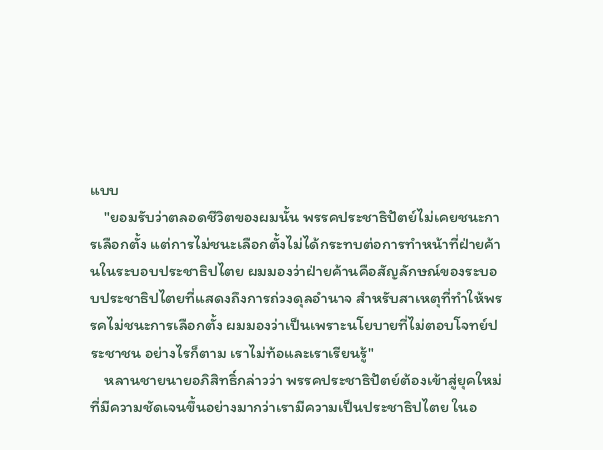แบบ
    "ยอมรับว่าตลอดชีวิตของผมนั้น พรรคประชาธิปัตย์ไม่เคยชนะการเลือกตั้ง แต่การไม่ชนะเลือกตั้งไม่ได้กระทบต่อการทำหน้าที่ฝ่ายค้านในระบอบประชาธิปไตย ผมมองว่าฝ่ายค้านคือสัญลักษณ์ของระบอบประชาธิปไตยที่แสดงถึงการถ่วงดุลอำนาจ สำหรับสาเหตุที่ทำให้พรรคไม่ชนะการเลือกตั้ง ผมมองว่าเป็นเพราะนโยบายที่ไม่ตอบโจทย์ประชาชน อย่างไรก็ตาม เราไม่ท้อและเราเรียนรู้"
    หลานชายนายอภิสิทธิ์กล่าวว่า พรรคประชาธิปัตย์ต้องเข้าสู่ยุคใหม่ที่มีความชัดเจนขึ้นอย่างมากว่าเรามีความเป็นประชาธิปไตย ในอ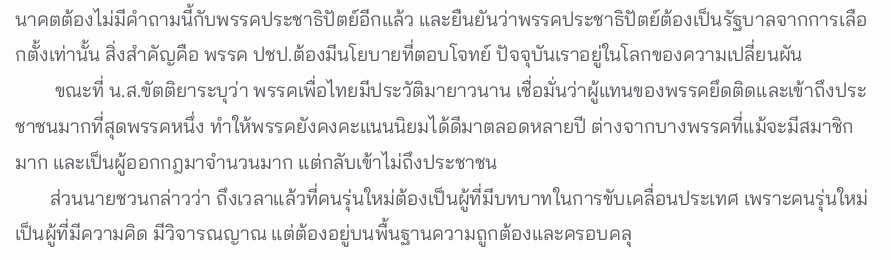นาคตต้องไม่มีคำถามนี้กับพรรคประชาธิปัตย์อีกแล้ว และยืนยันว่าพรรคประชาธิปัตย์ต้องเป็นรัฐบาลจากการเลือกตั้งเท่านั้น สิ่งสำคัญคือ พรรค ปชป.ต้องมีนโยบายที่ตอบโจทย์ ปัจจุบันเราอยู่ในโลกของความเปลี่ยนผัน
        ขณะที่ น.ส.ขัตติยาระบุว่า พรรคเพื่อไทยมีประวัติมายาวนาน เชื่อมั่นว่าผู้แทนของพรรคยึดติดและเข้าถึงประชาชนมากที่สุดพรรคหนึ่ง ทำให้พรรคยังคงคะแนนนิยมได้ดีมาตลอดหลายปี ต่างจากบางพรรคที่แม้จะมีสมาชิกมาก และเป็นผู้ออกกฎมาจำนวนมาก แต่กลับเข้าไม่ถึงประชาชน
       ส่วนนายชวนกล่าวว่า ถึงเวลาแล้วที่คนรุ่นใหม่ต้องเป็นผู้ที่มีบทบาทในการขับเคลื่อนประเทศ เพราะคนรุ่นใหม่เป็นผู้ที่มีความคิด มีวิจารณญาณ แต่ต้องอยู่บนพื้นฐานความถูกต้องและครอบคลุ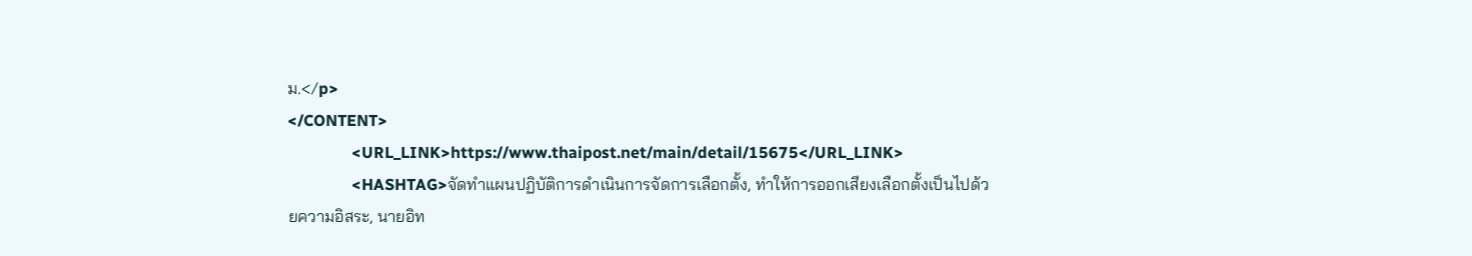ม.</p>
</CONTENT>
                <URL_LINK>https://www.thaipost.net/main/detail/15675</URL_LINK>
                <HASHTAG>จัดทำแผนปฏิบัติการดำเนินการจัดการเลือกตั้ง, ทำให้การออกเสียงเลือกตั้งเป็นไปด้วยความอิสระ, นายอิท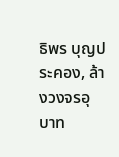ธิพร บุญประคอง, ล้างวงจรอุบาท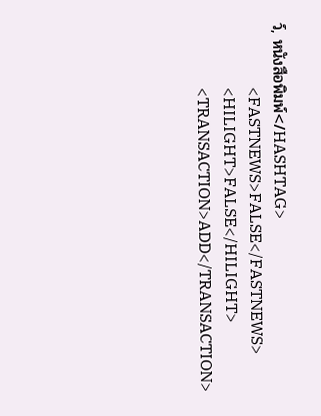ว์, หนังสือพิมพ์</HASHTAG>
                <FASTNEWS>FALSE</FASTNEWS>
                <HILIGHT>FALSE</HILIGHT>
                <TRANSACTION>ADD</TRANSACTION>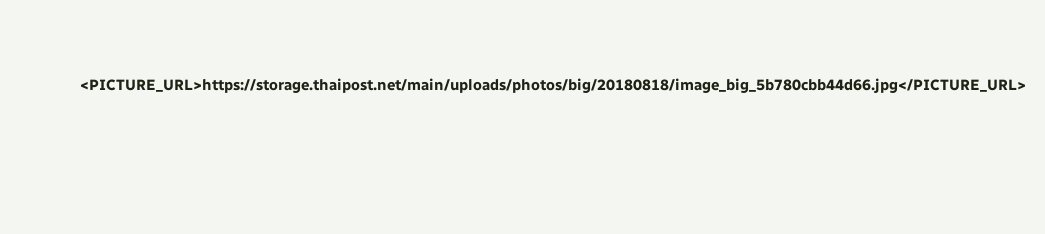<PICTURE_URL>https://storage.thaipost.net/main/uploads/photos/big/20180818/image_big_5b780cbb44d66.jpg</PICTURE_URL>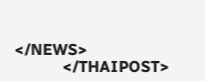</NEWS>
            </THAIPOST>